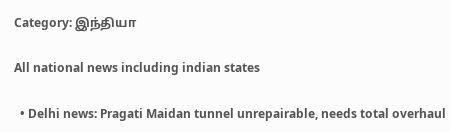Category: இந்தியா

All national news including indian states

  • Delhi news: Pragati Maidan tunnel unrepairable, needs total overhaul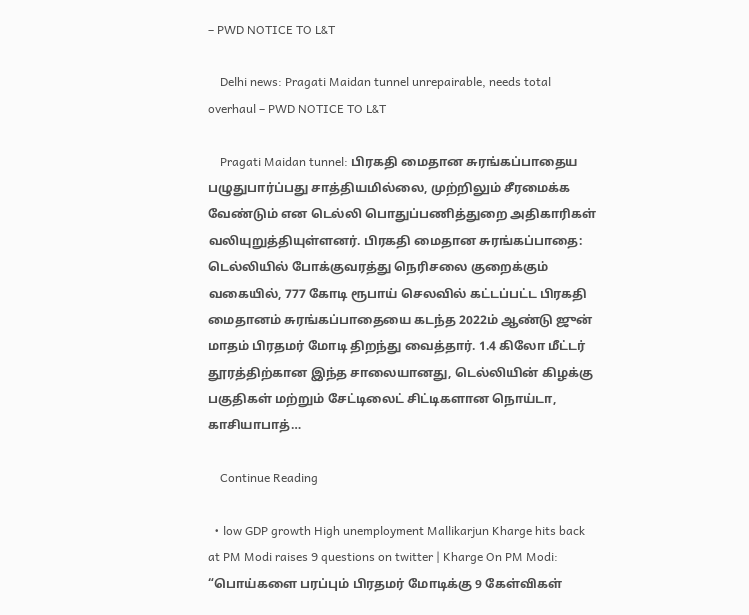– PWD NOTICE TO L&T

    Delhi news: Pragati Maidan tunnel unrepairable, needs total overhaul – PWD NOTICE TO L&T

    Pragati Maidan tunnel: பிரகதி மைதான சுரங்கப்பாதைய பழுதுபார்ப்பது சாத்தியமில்லை, முற்றிலும் சீரமைக்க வேண்டும் என டெல்லி பொதுப்பணித்துறை அதிகாரிகள் வலியுறுத்தியுள்ளனர். பிரகதி மைதான சுரங்கப்பாதை: டெல்லியில் போக்குவரத்து நெரிசலை குறைக்கும் வகையில், 777 கோடி ரூபாய் செலவில் கட்டப்பட்ட பிரகதி மைதானம் சுரங்கப்பாதையை கடந்த 2022ம் ஆண்டு ஜுன் மாதம் பிரதமர் மோடி திறந்து வைத்தார். 1.4 கிலோ மீட்டர் தூரத்திற்கான இந்த சாலையானது, டெல்லியின் கிழக்கு பகுதிகள் மற்றும் சேட்டிலைட் சிட்டிகளான நொய்டா, காசியாபாத்…

    Continue Reading

  • low GDP growth High unemployment Mallikarjun Kharge hits back at PM Modi raises 9 questions on twitter | Kharge On PM Modi: “பொய்களை பரப்பும் பிரதமர் மோடிக்கு 9 கேள்விகள்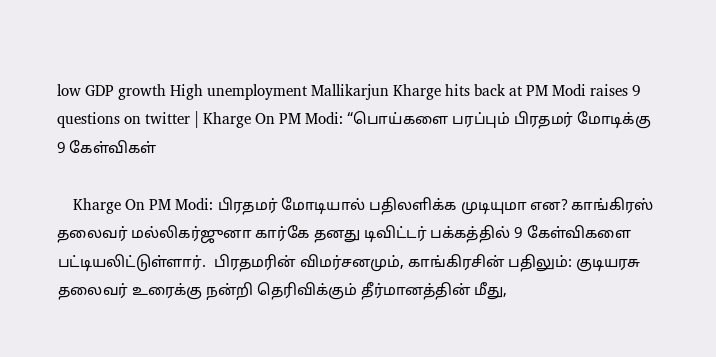low GDP growth High unemployment Mallikarjun Kharge hits back at PM Modi raises 9 questions on twitter | Kharge On PM Modi: “பொய்களை பரப்பும் பிரதமர் மோடிக்கு 9 கேள்விகள்

    Kharge On PM Modi: பிரதமர் மோடியால் பதிலளிக்க முடியுமா என? காங்கிரஸ் தலைவர் மல்லிகர்ஜுனா கார்கே தனது டிவிட்டர் பக்கத்தில் 9 கேள்விகளை பட்டியலிட்டுள்ளார்.  பிரதமரின் விமர்சனமும், காங்கிரசின் பதிலும்: குடியரசு தலைவர் உரைக்கு நன்றி தெரிவிக்கும் தீர்மானத்தின் மீது,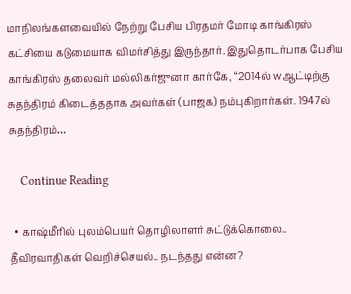மாநிலங்களவையில் நேற்று பேசிய பிரதமர் மோடி காங்கிரஸ் கட்சியை கடுமையாக விமர்சித்து இருந்தார். இதுதொடர்பாக பேசிய காங்கிரஸ் தலைவர் மல்லிகர்ஜுனா கார்கே, “2014ல் wஆட்டிற்கு சுதந்திரம் கிடைத்ததாக அவர்கள் (பாஜக) நம்புகிறார்கள். 1947ல் சுதந்திரம்…

    Continue Reading

  • காஷ்மீரில் புலம்பெயர் தொழிலாளர் சுட்டுக்கொலை.. தீவிரவாதிகள் வெறிச்செயல்.. நடந்தது என்ன?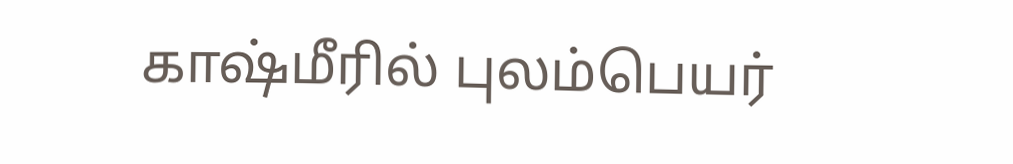காஷ்மீரில் புலம்பெயர்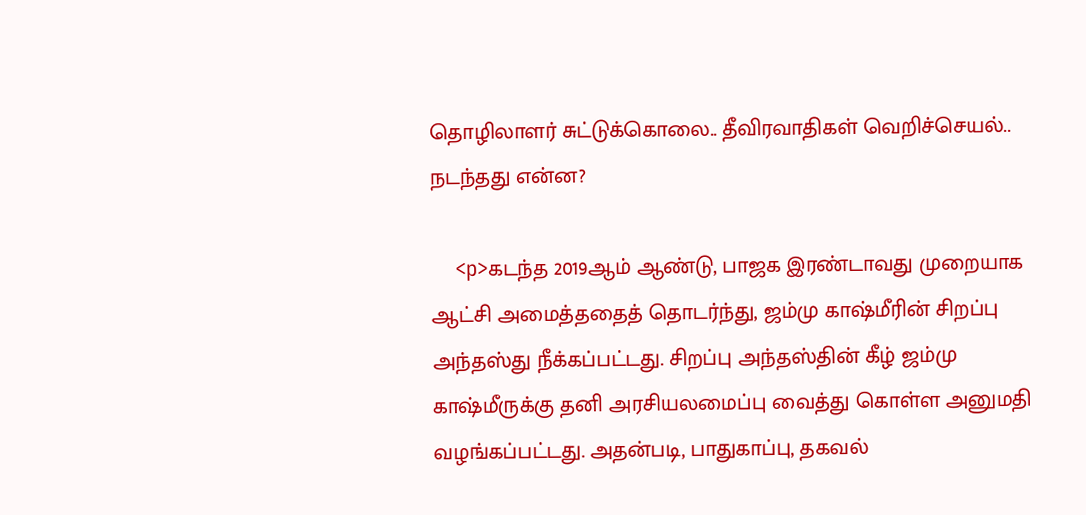தொழிலாளர் சுட்டுக்கொலை.. தீவிரவாதிகள் வெறிச்செயல்.. நடந்தது என்ன?

    <p>கடந்த 2019ஆம் ஆண்டு, பாஜக இரண்டாவது முறையாக ஆட்சி அமைத்ததைத் தொடர்ந்து, ஜம்மு காஷ்மீரின் சிறப்பு அந்தஸ்து நீக்கப்பட்டது. சிறப்பு அந்தஸ்தின் கீழ் ஜம்மு காஷ்மீருக்கு தனி அரசியலமைப்பு வைத்து கொள்ள அனுமதி வழங்கப்பட்டது. அதன்படி, பாதுகாப்பு, தகவல்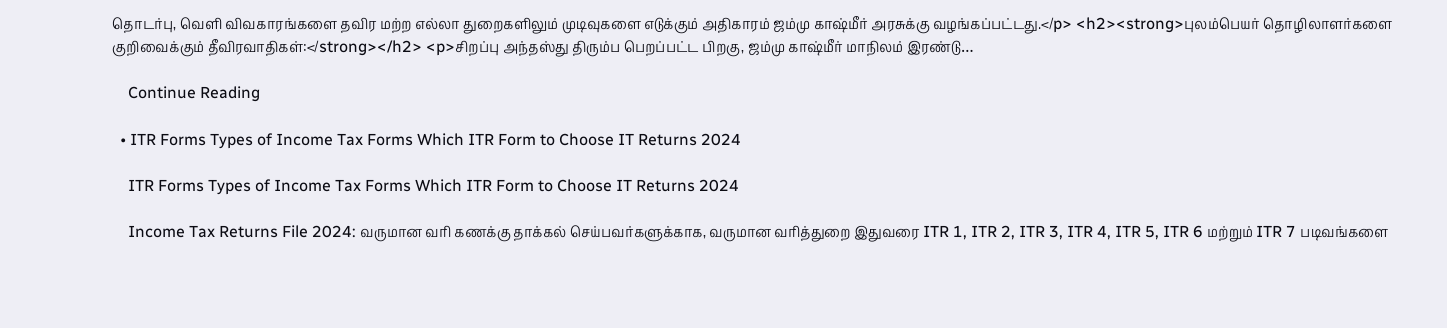தொடர்பு, வெளி விவகாரங்களை தவிர மற்ற எல்லா துறைகளிலும் முடிவுகளை எடுக்கும் அதிகாரம் ஜம்மு காஷ்மீர் அரசுக்கு வழங்கப்பட்டது.</p> <h2><strong>புலம்பெயர் தொழிலாளர்களை குறிவைக்கும் தீவிரவாதிகள்:</strong></h2> <p>சிறப்பு அந்தஸ்து திரும்ப பெறப்பட்ட பிறகு, ஜம்மு காஷ்மீர் மாநிலம் இரண்டு…

    Continue Reading

  • ITR Forms Types of Income Tax Forms Which ITR Form to Choose IT Returns 2024

    ITR Forms Types of Income Tax Forms Which ITR Form to Choose IT Returns 2024

    Income Tax Returns File 2024: வருமான வரி கணக்கு தாக்கல் செய்பவர்களுக்காக, வருமான வரித்துறை இதுவரை ITR 1, ITR 2, ITR 3, ITR 4, ITR 5, ITR 6 மற்றும் ITR 7 படிவங்களை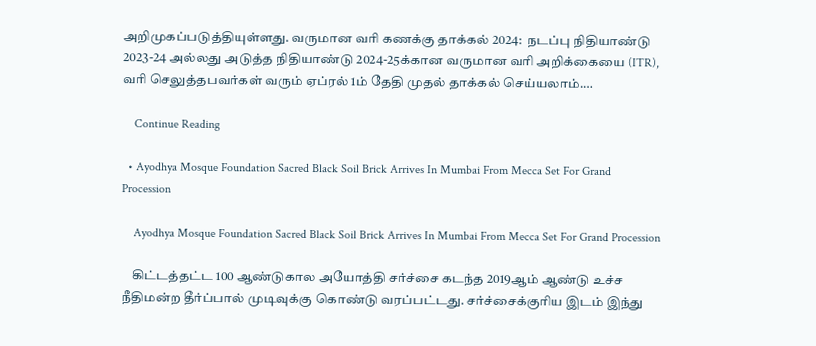அறிமுகப்படுத்தியுள்ளது. வருமான வரி கணக்கு தாக்கல் 2024:  நடப்பு நிதியாண்டு 2023-24 அல்லது அடுத்த நிதியாண்டு 2024-25க்கான வருமான வரி அறிக்கையை (ITR), வரி செலுத்தபவர்கள் வரும் ஏப்ரல் 1ம் தேதி முதல் தாக்கல் செய்யலாம்.…

    Continue Reading

  • Ayodhya Mosque Foundation Sacred Black Soil Brick Arrives In Mumbai From Mecca Set For Grand Procession

    Ayodhya Mosque Foundation Sacred Black Soil Brick Arrives In Mumbai From Mecca Set For Grand Procession

    கிட்டத்தட்ட 100 ஆண்டுகால அயோத்தி சர்ச்சை கடந்த 2019ஆம் ஆண்டு உச்ச நீதிமன்ற தீர்ப்பால் முடிவுக்கு கொண்டு வரப்பட்டது. சர்ச்சைக்குரிய இடம் இந்து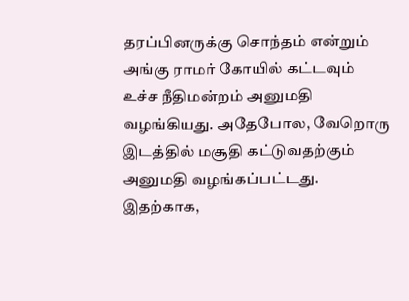தரப்பினருக்கு சொந்தம் என்றும் அங்கு ராமர் கோயில் கட்டவும் உச்ச நீதிமன்றம் அனுமதி வழங்கியது. அதேபோல, வேறொரு இடத்தில் மசூதி கட்டுவதற்கும் அனுமதி வழங்கப்பட்டது. இதற்காக,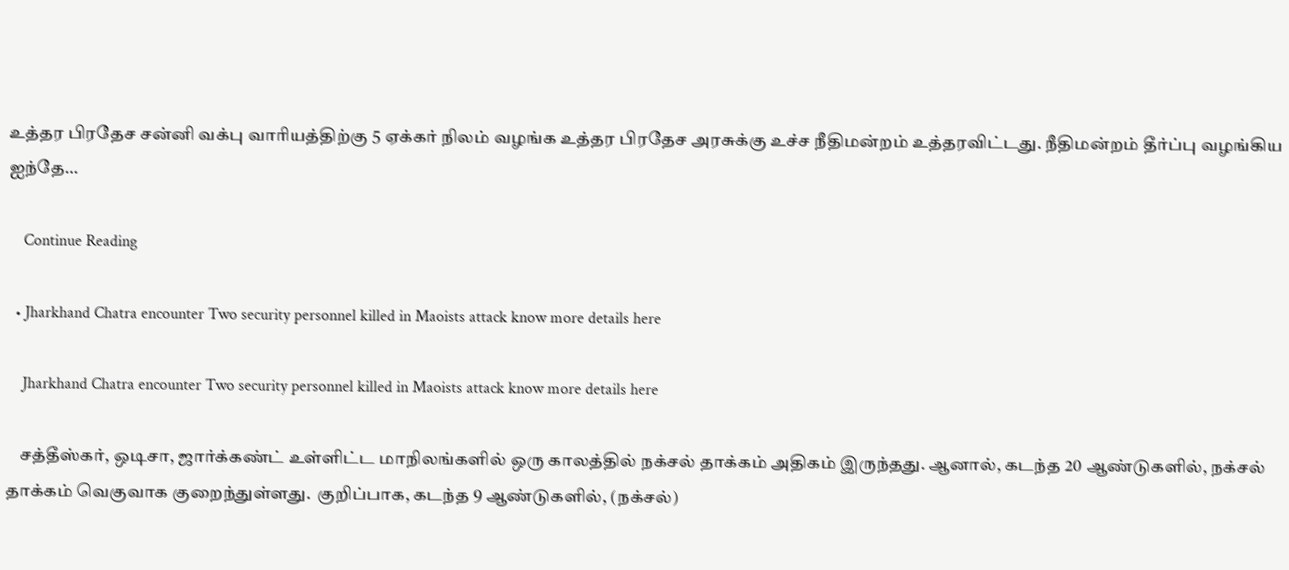உத்தர பிரதேச சன்னி வக்பு வாரியத்திற்கு 5 ஏக்கர் நிலம் வழங்க உத்தர பிரதேச அரசுக்கு உச்ச நீதிமன்றம் உத்தரவிட்டது. நீதிமன்றம் தீர்ப்பு வழங்கிய ஐந்தே…

    Continue Reading

  • Jharkhand Chatra encounter Two security personnel killed in Maoists attack know more details here

    Jharkhand Chatra encounter Two security personnel killed in Maoists attack know more details here

    சத்தீஸ்கர், ஒடிசா, ஜார்க்கண்ட் உள்ளிட்ட மாநிலங்களில் ஒரு காலத்தில் நக்சல் தாக்கம் அதிகம் இருந்தது. ஆனால், கடந்த 20 ஆண்டுகளில், நக்சல் தாக்கம் வெகுவாக குறைந்துள்ளது.  குறிப்பாக, கடந்த 9 ஆண்டுகளில், (நக்சல்)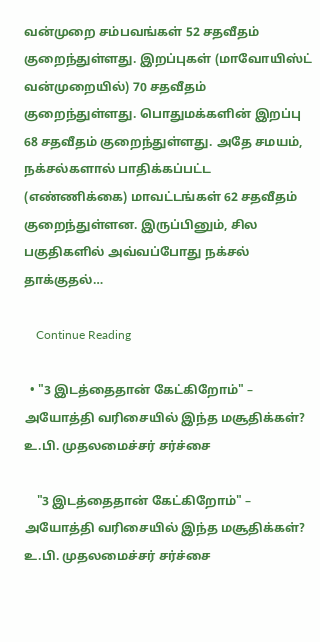வன்முறை சம்பவங்கள் 52 சதவீதம் குறைந்துள்ளது. இறப்புகள் (மாவோயிஸ்ட் வன்முறையில்) 70 சதவீதம் குறைந்துள்ளது. பொதுமக்களின் இறப்பு 68 சதவீதம் குறைந்துள்ளது. அதே சமயம், நக்சல்களால் பாதிக்கப்பட்ட (எண்ணிக்கை) மாவட்டங்கள் 62 சதவீதம் குறைந்துள்ளன. இருப்பினும், சில பகுதிகளில் அவ்வப்போது நக்சல் தாக்குதல்…

    Continue Reading

  • "3 இடத்தைதான் கேட்கிறோம்" – அயோத்தி வரிசையில் இந்த மசூதிக்கள்? உ.பி. முதலமைச்சர் சர்ச்சை

    "3 இடத்தைதான் கேட்கிறோம்" – அயோத்தி வரிசையில் இந்த மசூதிக்கள்? உ.பி. முதலமைச்சர் சர்ச்சை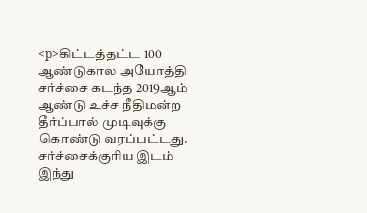<p>கிட்டத்தட்ட 100 ஆண்டுகால அயோத்தி சர்ச்சை கடந்த 2019ஆம் ஆண்டு உச்ச நீதிமன்ற தீர்ப்பால் முடிவுக்கு கொண்டு வரப்பட்டது. சர்ச்சைக்குரிய இடம் இந்து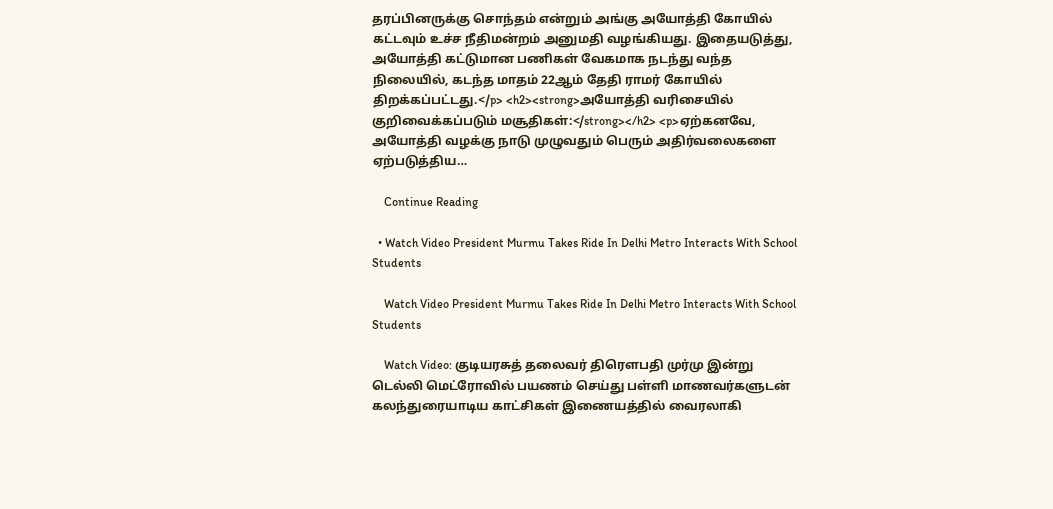தரப்பினருக்கு சொந்தம் என்றும் அங்கு அயோத்தி கோயில் கட்டவும் உச்ச நீதிமன்றம் அனுமதி வழங்கியது. இதையடுத்து, அயோத்தி கட்டுமான பணிகள் வேகமாக நடந்து வந்த நிலையில், கடந்த மாதம் 22ஆம் தேதி ராமர் கோயில் திறக்கப்பட்டது.</p> <h2><strong>அயோத்தி வரிசையில் குறிவைக்கப்படும் மசூதிகள்:</strong></h2> <p>ஏற்கனவே, அயோத்தி வழக்கு நாடு முழுவதும் பெரும் அதிர்வலைகளை ஏற்படுத்திய…

    Continue Reading

  • Watch Video President Murmu Takes Ride In Delhi Metro Interacts With School Students

    Watch Video President Murmu Takes Ride In Delhi Metro Interacts With School Students

    Watch Video: குடியரசுத் தலைவர் திரௌபதி முர்மு இன்று டெல்லி மெட்ரோவில் பயணம் செய்து பள்ளி மாணவர்களுடன் கலந்துரையாடிய காட்சிகள் இணையத்தில் வைரலாகி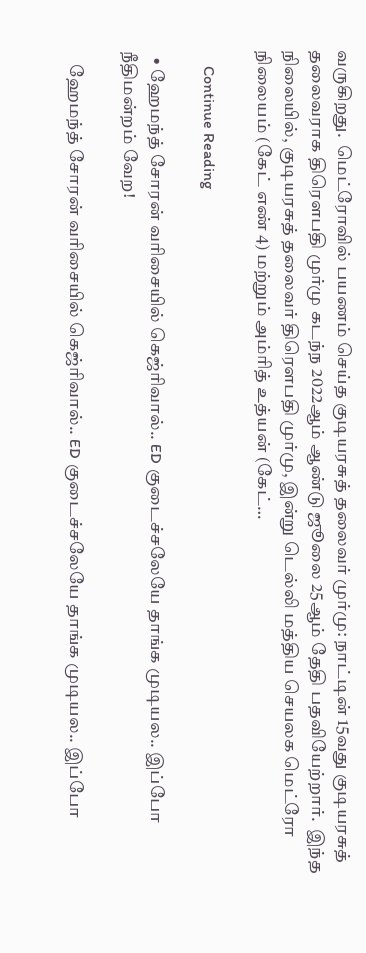வருகிறது.  மெட்ரோவில் பயணம் செய்த குடியரசுத் தலைவர் முர்மு: நாட்டின் 15வது குடியரசுத் தலைவராக திரௌபதி முர்மு கடந்ந 2022ஆம் ஆண்டு ஜூலை 25ஆம் தேதி பதவியேற்றார்.  இந்த நிலையில், குடியரசுத் தலைவர் திரௌபதி முர்மு, இன்று டெல்லி மத்திய செயலக மெட்ரோ நிலையம் (கேட் எண் 4) மற்றும் அம்ரித் உத்யன் (கேட்…

    Continue Reading

  • ஹேமந்த் சோரன் வரிசையில் கெஜ்ரிவால்.. ED குடைச்சலேயே தாங்க முடியல.. இப்போ நீதிமன்றம் வேற!

    ஹேமந்த் சோரன் வரிசையில் கெஜ்ரிவால்.. ED குடைச்சலேயே தாங்க முடியல.. இப்போ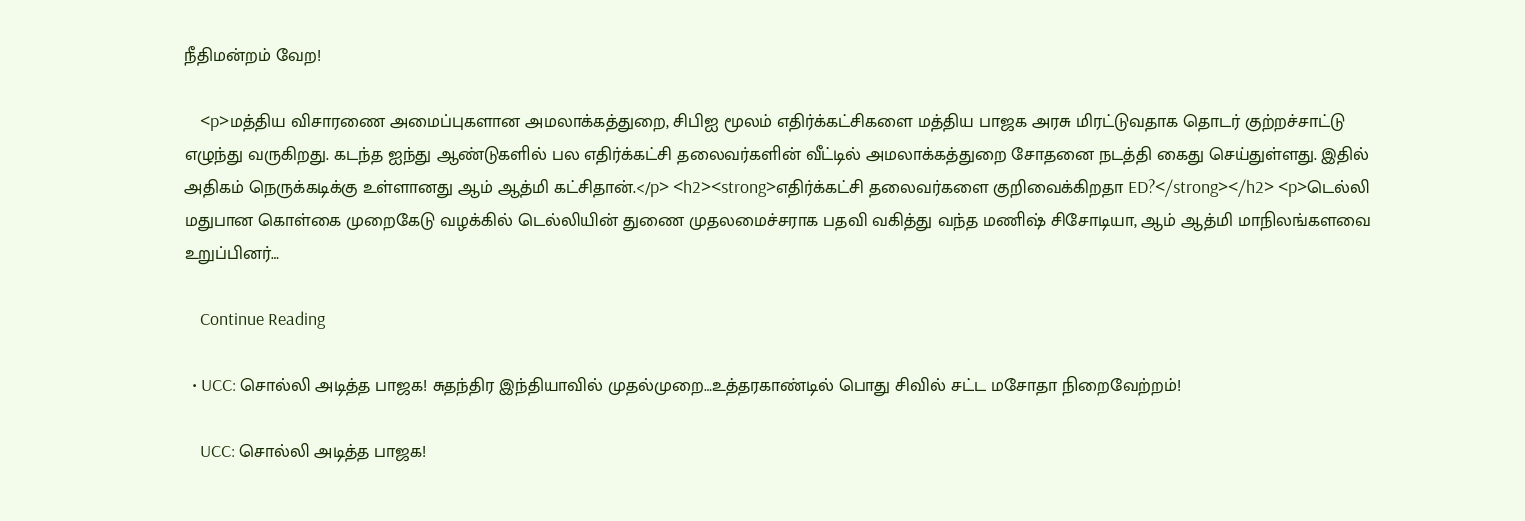நீதிமன்றம் வேற!

    <p>மத்திய விசாரணை அமைப்புகளான அமலாக்கத்துறை, சிபிஐ மூலம் எதிர்க்கட்சிகளை மத்திய பாஜக அரசு மிரட்டுவதாக தொடர் குற்றச்சாட்டு எழுந்து வருகிறது. கடந்த ஐந்து ஆண்டுகளில் பல எதிர்க்கட்சி தலைவர்களின் வீட்டில் அமலாக்கத்துறை சோதனை நடத்தி கைது செய்துள்ளது. இதில் அதிகம் நெருக்கடிக்கு உள்ளானது ஆம் ஆத்மி கட்சிதான்.</p> <h2><strong>எதிர்க்கட்சி தலைவர்களை குறிவைக்கிறதா ED?</strong></h2> <p>டெல்லி மதுபான கொள்கை முறைகேடு வழக்கில் டெல்லியின் துணை முதலமைச்சராக பதவி வகித்து வந்த மணிஷ் சிசோடியா, ஆம் ஆத்மி மாநிலங்களவை உறுப்பினர்…

    Continue Reading

  • UCC: சொல்லி அடித்த பாஜக! சுதந்திர இந்தியாவில் முதல்முறை…உத்தரகாண்டில் பொது சிவில் சட்ட மசோதா நிறைவேற்றம்!

    UCC: சொல்லி அடித்த பாஜக!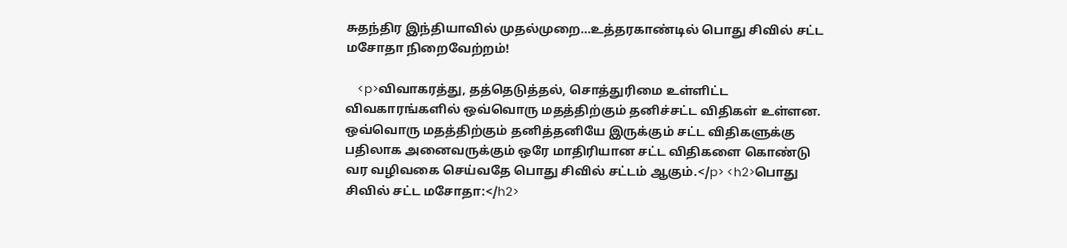சுதந்திர இந்தியாவில் முதல்முறை…உத்தரகாண்டில் பொது சிவில் சட்ட மசோதா நிறைவேற்றம்!

    <p>விவாகரத்து, தத்தெடுத்தல், சொத்துரிமை உள்ளிட்ட விவகாரங்களில் ஒவ்வொரு மதத்திற்கும் தனிச்சட்ட விதிகள் உள்ளன. ஒவ்வொரு மதத்திற்கும் தனித்தனியே இருக்கும் சட்ட விதிகளுக்கு பதிலாக அனைவருக்கும் ஒரே மாதிரியான சட்ட விதிகளை கொண்டு வர வழிவகை செய்வதே பொது சிவில் சட்டம் ஆகும்.</p> <h2>பொது சிவில் சட்ட மசோதா:</h2>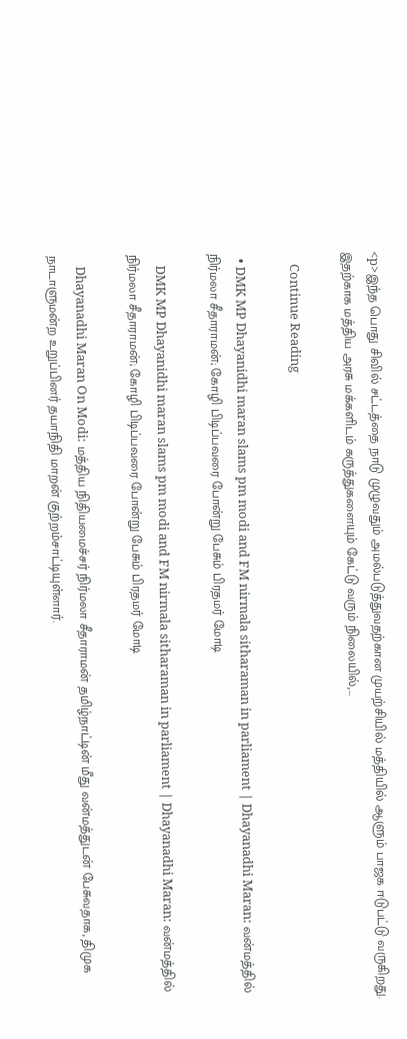<p>இந்த பொது சிவில் சட்டத்தை நாடு முழுவதும் அமல்படுத்துவதற்கான முயற்சியில் மத்தியில் ஆளும் பாஜக ஈடுபட்டு வருகிறது. இதற்காக மத்திய அரசு மக்களிடம் கருத்துகளையும் கேட்டு வரும் நிலையில்,…

    Continue Reading

  • DMK MP Dhayanidhi maran slams pm modi and FM nirmala sitharaman in parliament | Dhayanadhi Maran: வன்மத்தில் நிர்மலா சீதாராமன்; கோழி பிடிப்பவரை போன்று பேசும் பிரதமர் மோடி

    DMK MP Dhayanidhi maran slams pm modi and FM nirmala sitharaman in parliament | Dhayanadhi Maran: வன்மத்தில் நிர்மலா சீதாராமன்; கோழி பிடிப்பவரை போன்று பேசும் பிரதமர் மோடி

    Dhayanadhi Maran On Modi: மத்திய நிதியமைச்சர் நிர்மலா சீதாராமன் தமிழ்நாட்டின் மீது வன்மத்துடன் பேசுவதாக, திமுக நாடாளுமன்ற உறுப்பினர் தயாநிதி மாறன் குற்றம்சாட்டியுள்ளார்.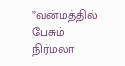”வன்மத்தில் பேசும் நிர்மலா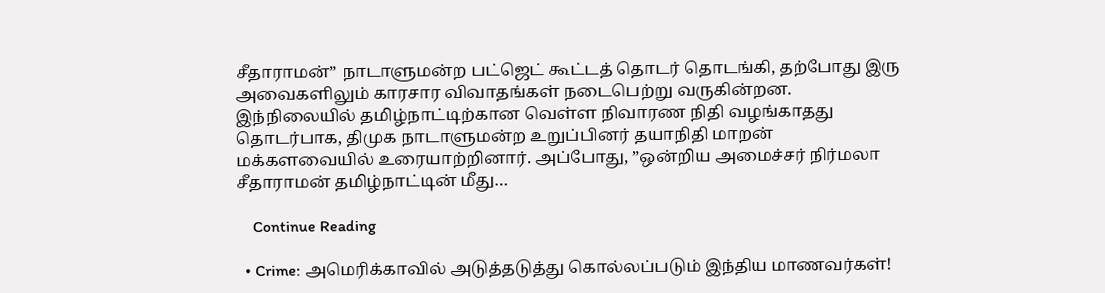சீதாராமன்” நாடாளுமன்ற பட்ஜெட் கூட்டத் தொடர் தொடங்கி, தற்போது இரு அவைகளிலும் காரசார விவாதங்கள் நடைபெற்று வருகின்றன. இந்நிலையில் தமிழ்நாட்டிற்கான வெள்ள நிவாரண நிதி வழங்காதது தொடர்பாக, திமுக நாடாளுமன்ற உறுப்பினர் தயாநிதி மாறன் மக்களவையில் உரையாற்றினார். அப்போது, ”ஒன்றிய அமைச்சர் நிர்மலா சீதாராமன் தமிழ்நாட்டின் மீது…

    Continue Reading

  • Crime: அமெரிக்காவில் அடுத்தடுத்து கொல்லப்படும் இந்திய மாணவர்கள்!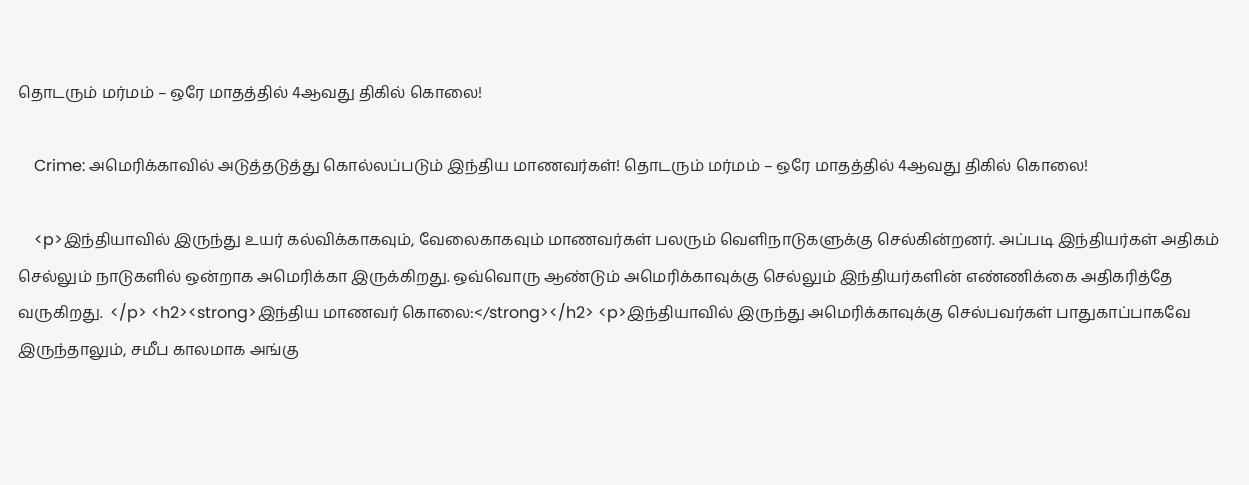தொடரும் மர்மம் – ஒரே மாதத்தில் 4ஆவது திகில் கொலை!

    Crime: அமெரிக்காவில் அடுத்தடுத்து கொல்லப்படும் இந்திய மாணவர்கள்! தொடரும் மர்மம் – ஒரே மாதத்தில் 4ஆவது திகில் கொலை!

    <p>இந்தியாவில் இருந்து உயர் கல்விக்காகவும், வேலைகாகவும் மாணவர்கள் பலரும் வெளிநாடுகளுக்கு செல்கின்றனர். அப்படி இந்தியர்கள் அதிகம் செல்லும் நாடுகளில் ஒன்றாக அமெரிக்கா இருக்கிறது. ஒவ்வொரு ஆண்டும் அமெரிக்காவுக்கு செல்லும் இந்தியர்களின் எண்ணிக்கை அதிகரித்தே வருகிறது.  </p> <h2><strong>இந்திய மாணவர் கொலை:</strong></h2> <p>இந்தியாவில் இருந்து அமெரிக்காவுக்கு செல்பவர்கள் பாதுகாப்பாகவே இருந்தாலும், சமீப காலமாக அங்கு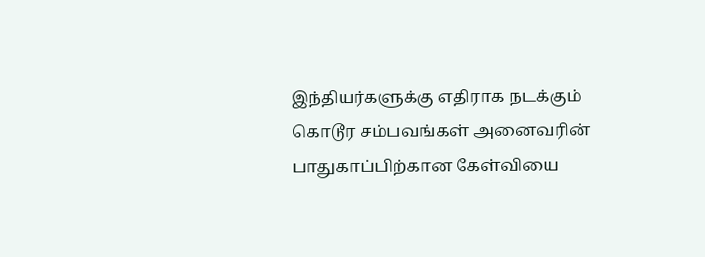இந்தியர்களுக்கு எதிராக நடக்கும் கொடூர சம்பவங்கள் அனைவரின் பாதுகாப்பிற்கான கேள்வியை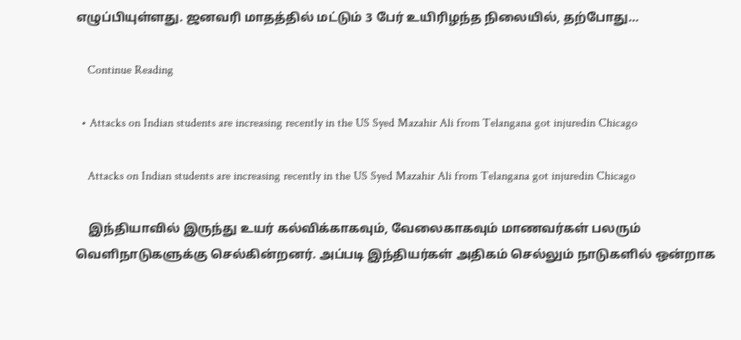எழுப்பியுள்ளது. ஜனவரி மாதத்தில் மட்டும் 3 பேர் உயிரிழந்த நிலையில், தற்போது…

    Continue Reading

  • Attacks on Indian students are increasing recently in the US Syed Mazahir Ali from Telangana got injuredin Chicago

    Attacks on Indian students are increasing recently in the US Syed Mazahir Ali from Telangana got injuredin Chicago

    இந்தியாவில் இருந்து உயர் கல்விக்காகவும், வேலைகாகவும் மாணவர்கள் பலரும் வெளிநாடுகளுக்கு செல்கின்றனர். அப்படி இந்தியர்கள் அதிகம் செல்லும் நாடுகளில் ஒன்றாக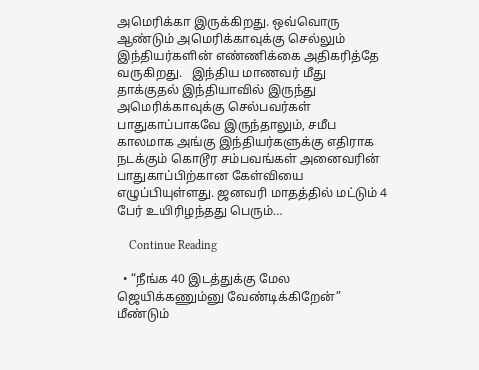அமெரிக்கா இருக்கிறது. ஒவ்வொரு ஆண்டும் அமெரிக்காவுக்கு செல்லும் இந்தியர்களின் எண்ணிக்கை அதிகரித்தே வருகிறது.   இந்திய மாணவர் மீது தாக்குதல் இந்தியாவில் இருந்து அமெரிக்காவுக்கு செல்பவர்கள் பாதுகாப்பாகவே இருந்தாலும், சமீப காலமாக அங்கு இந்தியர்களுக்கு எதிராக நடக்கும் கொடூர சம்பவங்கள் அனைவரின் பாதுகாப்பிற்கான கேள்வியை எழுப்பியுள்ளது. ஜனவரி மாதத்தில் மட்டும் 4 பேர் உயிரிழந்தது பெரும்…

    Continue Reading

  • “நீங்க 40 இடத்துக்கு மேல ஜெயிக்கணும்னு வேண்டிக்கிறேன்” மீண்டும்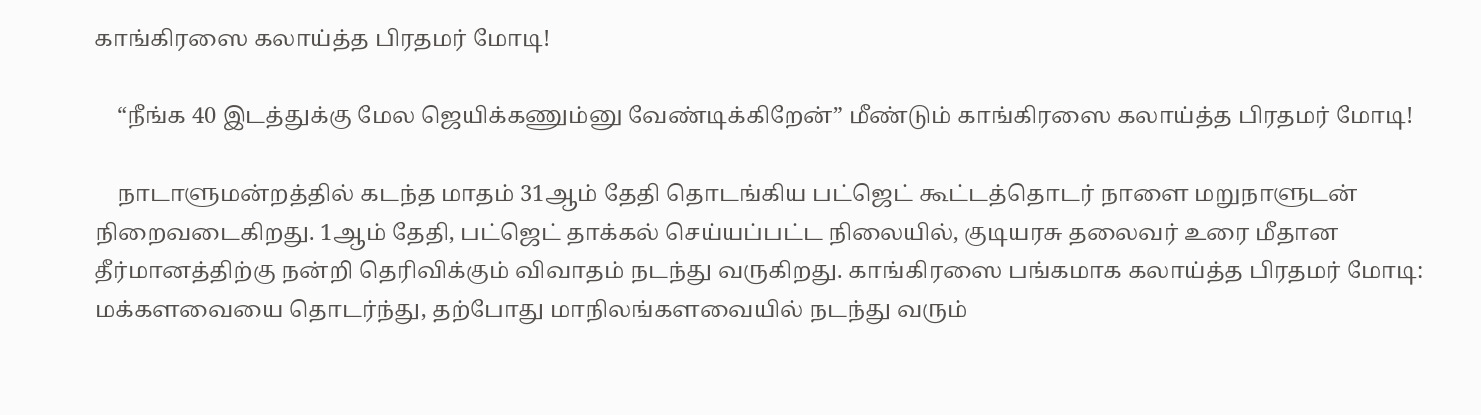காங்கிரஸை கலாய்த்த பிரதமர் மோடி!

    “நீங்க 40 இடத்துக்கு மேல ஜெயிக்கணும்னு வேண்டிக்கிறேன்” மீண்டும் காங்கிரஸை கலாய்த்த பிரதமர் மோடி!

    நாடாளுமன்றத்தில் கடந்த மாதம் 31ஆம் தேதி தொடங்கிய பட்ஜெட் கூட்டத்தொடர் நாளை மறுநாளுடன் நிறைவடைகிறது. 1ஆம் தேதி, பட்ஜெட் தாக்கல் செய்யப்பட்ட நிலையில், குடியரசு தலைவர் உரை மீதான தீர்மானத்திற்கு நன்றி தெரிவிக்கும் விவாதம் நடந்து வருகிறது. காங்கிரஸை பங்கமாக கலாய்த்த பிரதமர் மோடி: மக்களவையை தொடர்ந்து, தற்போது மாநிலங்களவையில் நடந்து வரும்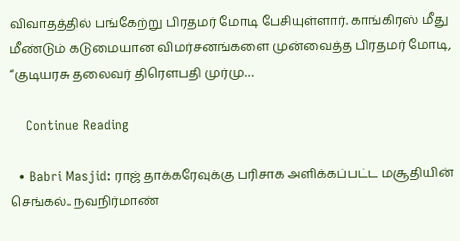விவாதத்தில் பங்கேற்று பிரதமர் மோடி பேசியுள்ளார். காங்கிரஸ் மீது மீண்டும் கடுமையான விமர்சனங்களை முன்வைத்த பிரதமர் மோடி, “குடியரசு தலைவர் திரௌபதி முர்மு…

    Continue Reading

  • Babri Masjid: ராஜ் தாக்கரேவுக்கு பரிசாக அளிக்கப்பட்ட மசூதியின் செங்கல்.. நவநிர்மாண்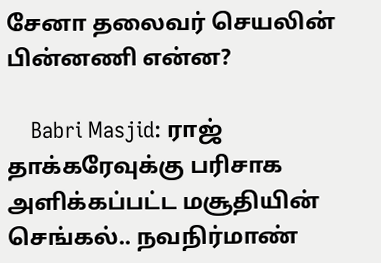சேனா தலைவர் செயலின் பின்னணி என்ன?

    Babri Masjid: ராஜ் தாக்கரேவுக்கு பரிசாக அளிக்கப்பட்ட மசூதியின் செங்கல்.. நவநிர்மாண்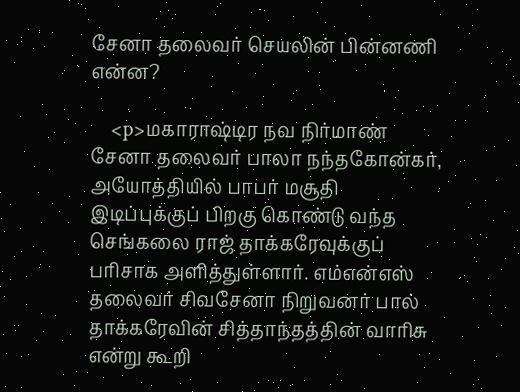சேனா தலைவர் செயலின் பின்னணி என்ன?

    <p>மகாராஷ்டிர நவ நிர்மாண் சேனா தலைவர் பாலா நந்தகோன்கர், அயோத்தியில் பாபர் மசூதி இடிப்புக்குப் பிறகு கொண்டு வந்த செங்கலை ராஜ் தாக்கரேவுக்குப் பரிசாக அளித்துள்ளார். எம்என்எஸ் தலைவர் சிவசேனா நிறுவனர் பால் தாக்கரேவின் சித்தாந்தத்தின் வாரிசு என்று கூறி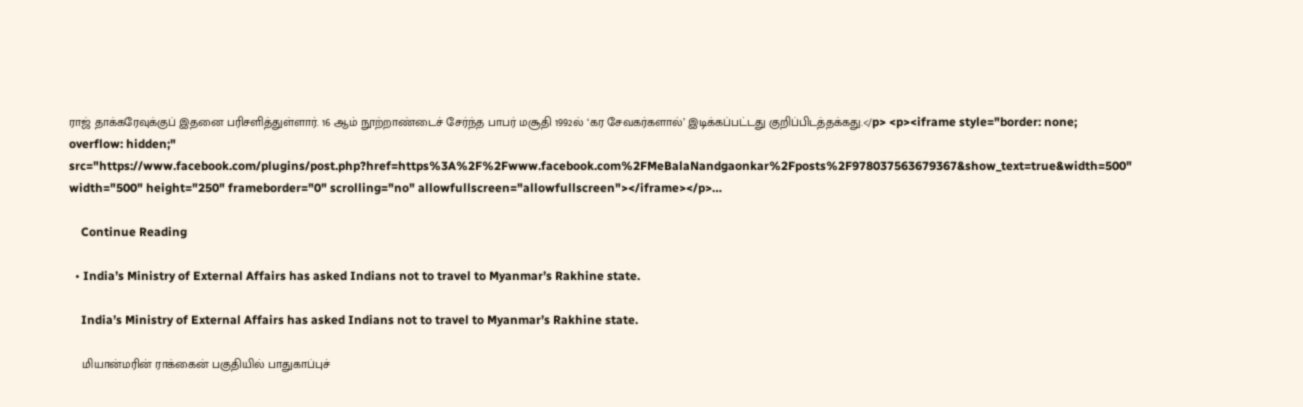ராஜ் தாக்கரேவுக்குப் இதனை பரிசளித்துள்ளார். 16 ஆம் நூற்றாண்டைச் சேர்ந்த பாபர் மசூதி 1992ல் ‘கர சேவகர்களால்’ இடிக்கப்பட்டது குறிப்பிடத்தக்கது.</p> <p><iframe style="border: none; overflow: hidden;" src="https://www.facebook.com/plugins/post.php?href=https%3A%2F%2Fwww.facebook.com%2FMeBalaNandgaonkar%2Fposts%2F978037563679367&show_text=true&width=500" width="500" height="250" frameborder="0" scrolling="no" allowfullscreen="allowfullscreen"></iframe></p>…

    Continue Reading

  • India’s Ministry of External Affairs has asked Indians not to travel to Myanmar’s Rakhine state.

    India’s Ministry of External Affairs has asked Indians not to travel to Myanmar’s Rakhine state.

    மியான்மரின் ராக்கைன் பகுதியில் பாதுகாப்புச்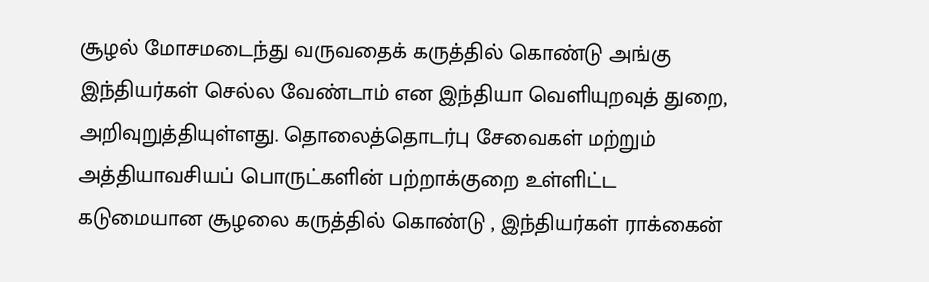சூழல் மோசமடைந்து வருவதைக் கருத்தில் கொண்டு அங்கு இந்தியர்கள் செல்ல வேண்டாம் என இந்தியா வெளியுறவுத் துறை,  அறிவுறுத்தியுள்ளது. தொலைத்தொடர்பு சேவைகள் மற்றும் அத்தியாவசியப் பொருட்களின் பற்றாக்குறை உள்ளிட்ட கடுமையான சூழலை கருத்தில் கொண்டு , இந்தியர்கள் ராக்கைன்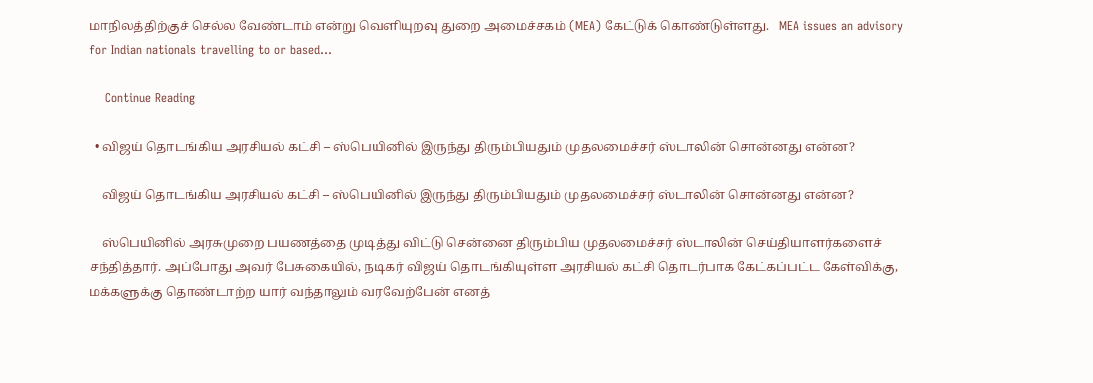மாநிலத்திற்குச் செல்ல வேண்டாம் என்று வெளியுறவு துறை அமைச்சகம் (MEA) கேட்டுக் கொண்டுள்ளது.   MEA issues an advisory for Indian nationals travelling to or based…

    Continue Reading

  • விஜய் தொடங்கிய அரசியல் கட்சி – ஸ்பெயினில் இருந்து திரும்பியதும் முதலமைச்சர் ஸ்டாலின் சொன்னது என்ன?

    விஜய் தொடங்கிய அரசியல் கட்சி – ஸ்பெயினில் இருந்து திரும்பியதும் முதலமைச்சர் ஸ்டாலின் சொன்னது என்ன?

    ஸ்பெயினில் அரசுமுறை பயணத்தை முடித்து விட்டு சென்னை திரும்பிய முதலமைச்சர் ஸ்டாலின் செய்தியாளர்களைச் சந்தித்தார். அப்போது அவர் பேசுகையில், நடிகர் விஜய் தொடங்கியுள்ள அரசியல் கட்சி தொடர்பாக கேட்கப்பட்ட கேள்விக்கு, மக்களுக்கு தொண்டாற்ற யார் வந்தாலும் வரவேற்பேன் எனத்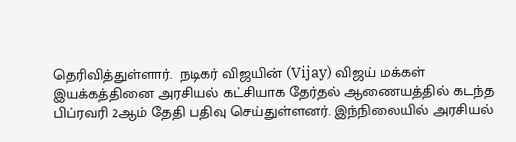தெரிவித்துள்ளார்.  நடிகர் விஜயின் (Vijay) விஜய் மக்கள் இயக்கத்தினை அரசியல் கட்சியாக தேர்தல் ஆணையத்தில் கடந்த பிப்ரவரி 2ஆம் தேதி பதிவு செய்துள்ளனர். இந்நிலையில் அரசியல்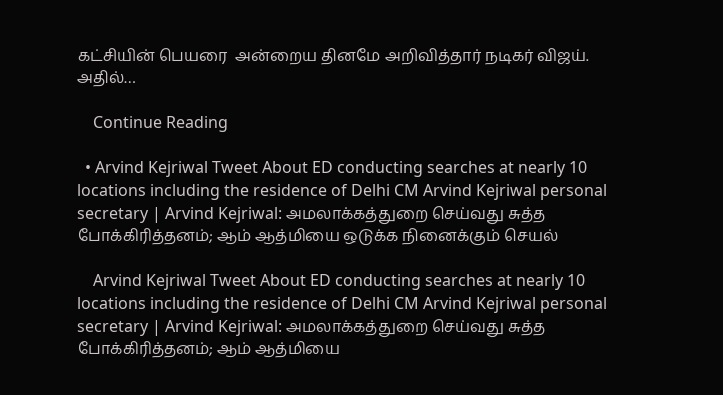கட்சியின் பெயரை  அன்றைய தினமே அறிவித்தார் நடிகர் விஜய். அதில்…

    Continue Reading

  • Arvind Kejriwal Tweet About ED conducting searches at nearly 10 locations including the residence of Delhi CM Arvind Kejriwal personal secretary | Arvind Kejriwal: அமலாக்கத்துறை செய்வது சுத்த போக்கிரித்தனம்; ஆம் ஆத்மியை ஒடுக்க நினைக்கும் செயல்

    Arvind Kejriwal Tweet About ED conducting searches at nearly 10 locations including the residence of Delhi CM Arvind Kejriwal personal secretary | Arvind Kejriwal: அமலாக்கத்துறை செய்வது சுத்த போக்கிரித்தனம்; ஆம் ஆத்மியை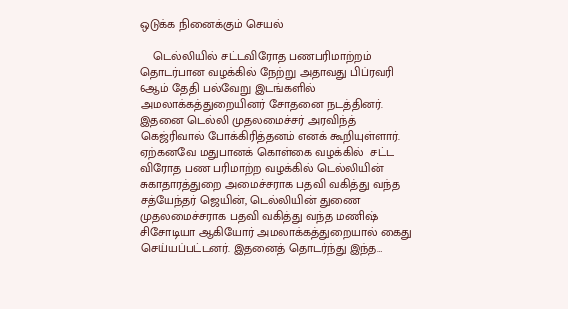ஒடுக்க நினைக்கும் செயல்

    டெல்லியில் சட்டவிரோத பணபரிமாற்றம் தொடர்பான வழக்கில் நேற்று அதாவது பிப்ரவரி 6ஆம் தேதி பல்வேறு இடங்களில் அமலாக்கத்துறையினர் சோதனை நடத்தினர். இதனை டெல்லி முதலமைச்சர் அரவிந்த் கெஜ்ரிவால் போக்கிரித்தனம் எனக் கூறியுள்ளார்.  ஏற்கனவே மதுபானக் கொள்கை வழக்கில்  சட்ட விரோத பண பரிமாற்ற வழக்கில் டெல்லியின் சுகாதாரத்துறை அமைச்சராக பதவி வகித்து வந்த சத்யேந்தர் ஜெயின், டெல்லியின் துணை முதலமைச்சராக பதவி வகித்து வந்த மணிஷ் சிசோடியா ஆகியோர் அமலாக்கத்துறையால் கைது செய்யப்பட்டனர். இதனைத் தொடர்ந்து இந்த…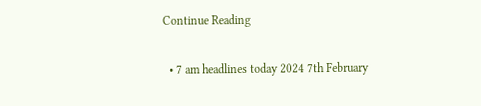Continue Reading

  • 7 am headlines today 2024 7th February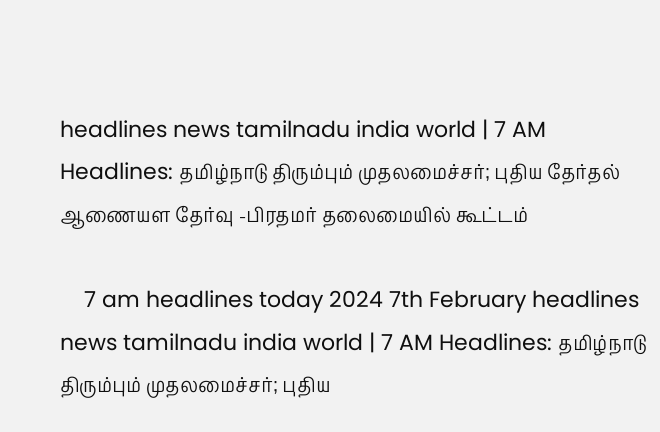headlines news tamilnadu india world | 7 AM Headlines: தமிழ்நாடு திரும்பும் முதலமைச்சர்; புதிய தேர்தல் ஆணையள தேர்வு -பிரதமர் தலைமையில் கூட்டம்

    7 am headlines today 2024 7th February headlines news tamilnadu india world | 7 AM Headlines: தமிழ்நாடு திரும்பும் முதலமைச்சர்; புதிய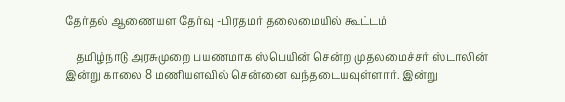தேர்தல் ஆணையள தேர்வு -பிரதமர் தலைமையில் கூட்டம்

    தமிழ்நாடு அரசுமுறை பயணமாக ஸ்பெயின் சென்ற முதலமைச்சர் ஸ்டாலின் இன்று காலை 8 மணியளவில் சென்னை வந்தடையவுள்ளார். இன்று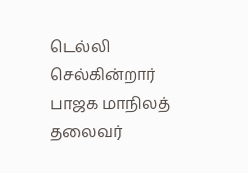டெல்லி செல்கின்றார் பாஜக மாநிலத் தலைவர்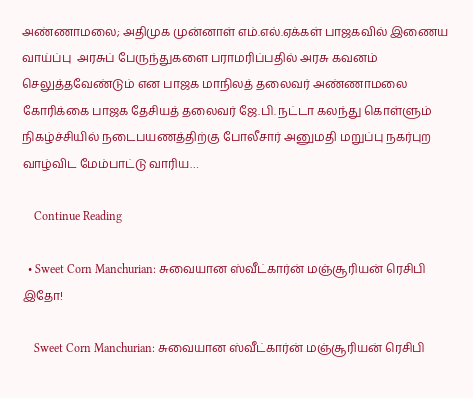அண்ணாமலை; அதிமுக முன்னாள் எம்.எல்.ஏக்கள் பாஜகவில் இணைய வாய்ப்பு  அரசுப் பேருந்துகளை பராமரிப்பதில் அரசு கவனம் செலுத்தவேண்டும் என பாஜக மாநிலத் தலைவர் அண்ணாமலை கோரிக்கை பாஜக தேசியத் தலைவர் ஜே.பி. நட்டா கலந்து கொள்ளும் நிகழ்ச்சியில் நடைபயணத்திற்கு போலீசார் அனுமதி மறுப்பு நகர்புற வாழ்விட மேம்பாட்டு வாரிய…

    Continue Reading

  • Sweet Corn Manchurian: சுவையான ஸ்வீட்கார்ன் மஞ்சூரியன் ரெசிபி இதோ!

    Sweet Corn Manchurian: சுவையான ஸ்வீட்கார்ன் மஞ்சூரியன் ரெசிபி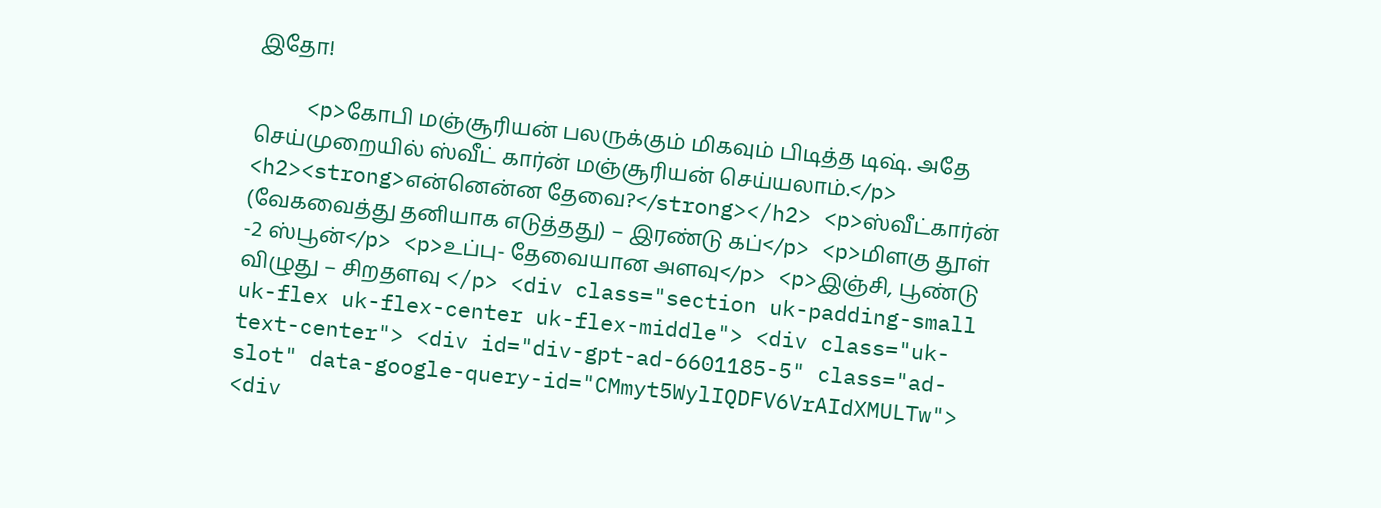இதோ!

    <p>கோபி மஞ்சூரியன் பலருக்கும் மிகவும் பிடித்த டிஷ். அதே செய்முறையில் ஸ்வீட் கார்ன் மஞ்சூரியன் செய்யலாம்.</p> <h2><strong>என்னென்ன தேவை?</strong></h2> <p>ஸ்வீட்கார்ன் (வேகவைத்து தனியாக எடுத்தது) – இரண்டு கப்</p> <p>மிளகு தூள் -2 ஸ்பூன்</p> <p>உப்பு- தேவையான அளவு</p> <p>இஞ்சி, பூண்டு விழுது – சிறதளவு </p> <div class="section uk-padding-small uk-flex uk-flex-center uk-flex-middle"> <div class="uk-text-center"> <div id="div-gpt-ad-6601185-5" class="ad-slot" data-google-query-id="CMmyt5WylIQDFV6VrAIdXMULTw"> <div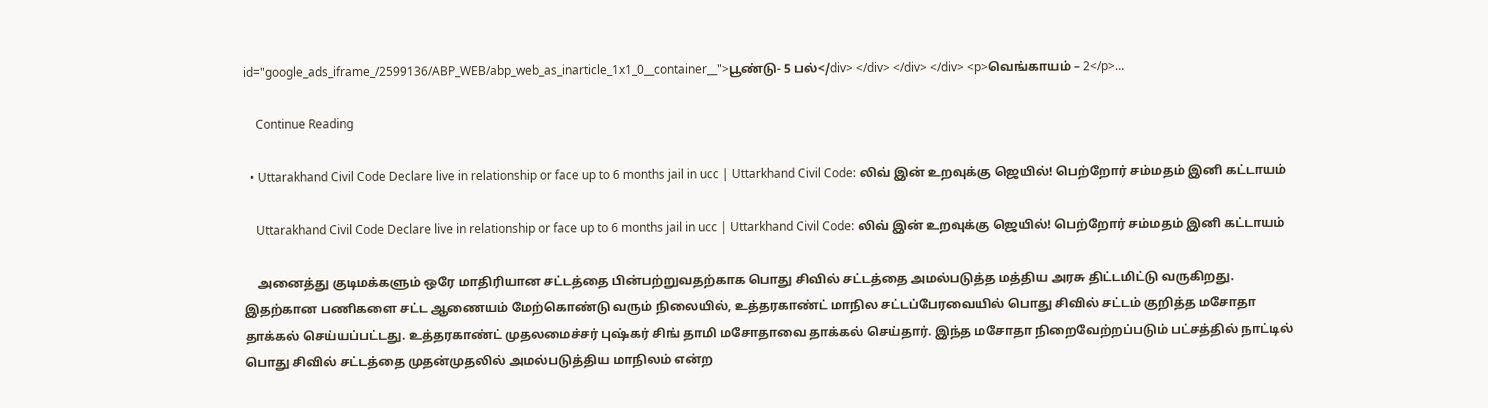id="google_ads_iframe_/2599136/ABP_WEB/abp_web_as_inarticle_1x1_0__container__">பூண்டு- 5 பல்</div> </div> </div> </div> <p>வெங்காயம் – 2</p>…

    Continue Reading

  • Uttarakhand Civil Code Declare live in relationship or face up to 6 months jail in ucc | Uttarkhand Civil Code: லிவ் இன் உறவுக்கு ஜெயில்! பெற்றோர் சம்மதம் இனி கட்டாயம்

    Uttarakhand Civil Code Declare live in relationship or face up to 6 months jail in ucc | Uttarkhand Civil Code: லிவ் இன் உறவுக்கு ஜெயில்! பெற்றோர் சம்மதம் இனி கட்டாயம்

    அனைத்து குடிமக்களும் ஒரே மாதிரியான சட்டத்தை பின்பற்றுவதற்காக பொது சிவில் சட்டத்தை அமல்படுத்த மத்திய அரசு திட்டமிட்டு வருகிறது. இதற்கான பணிகளை சட்ட ஆணையம் மேற்கொண்டு வரும் நிலையில், உத்தரகாண்ட் மாநில சட்டப்பேரவையில் பொது சிவில் சட்டம் குறித்த மசோதா தாக்கல் செய்யப்பட்டது. உத்தரகாண்ட் முதலமைச்சர் புஷ்கர் சிங் தாமி மசோதாவை தாக்கல் செய்தார். இந்த மசோதா நிறைவேற்றப்படும் பட்சத்தில் நாட்டில் பொது சிவில் சட்டத்தை முதன்முதலில் அமல்படுத்திய மாநிலம் என்ற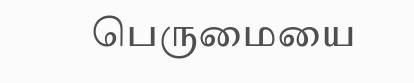பெருமையை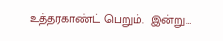உத்தரகாண்ட் பெறும்.  இன்று…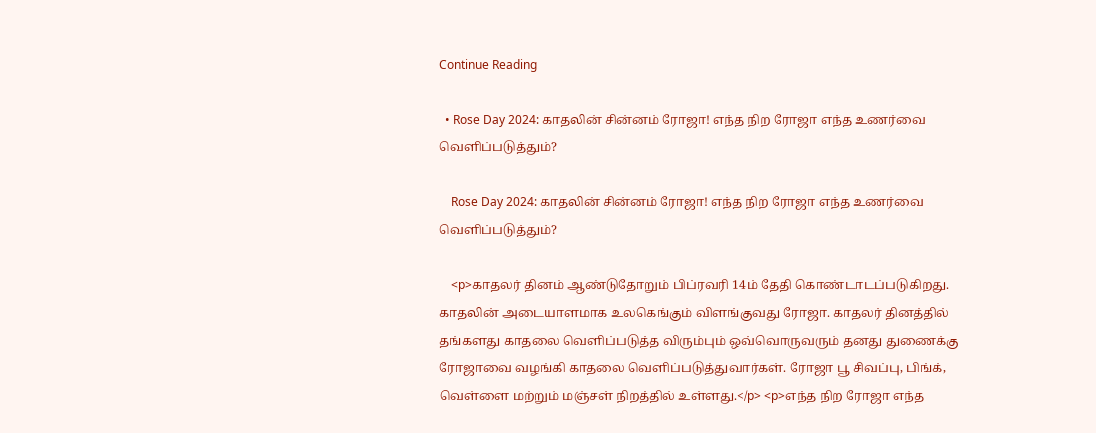Continue Reading

  • Rose Day 2024: காதலின் சின்னம் ரோஜா! எந்த நிற ரோஜா எந்த உணர்வை வெளிப்படுத்தும்?

    Rose Day 2024: காதலின் சின்னம் ரோஜா! எந்த நிற ரோஜா எந்த உணர்வை வெளிப்படுத்தும்?

    <p>காதலர் தினம் ஆண்டுதோறும் பிப்ரவரி 14ம் தேதி கொண்டாடப்படுகிறது. காதலின் அடையாளமாக உலகெங்கும் விளங்குவது ரோஜா. காதலர் தினத்தில் தங்களது காதலை வெளிப்படுத்த விரும்பும் ஒவ்வொருவரும் தனது துணைக்கு ரோஜாவை வழங்கி காதலை வெளிப்படுத்துவார்கள். ரோஜா பூ சிவப்பு, பிங்க், வெள்ளை மற்றும் மஞ்சள் நிறத்தில் உள்ளது.</p> <p>எந்த நிற ரோஜா எந்த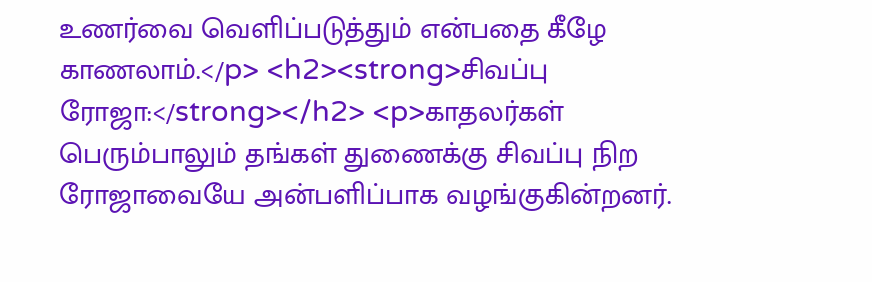உணர்வை வெளிப்படுத்தும் என்பதை கீழே காணலாம்.</p> <h2><strong>சிவப்பு ரோஜா:</strong></h2> <p>காதலர்கள் பெரும்பாலும் தங்கள் துணைக்கு சிவப்பு நிற ரோஜாவையே அன்பளிப்பாக வழங்குகின்றனர்.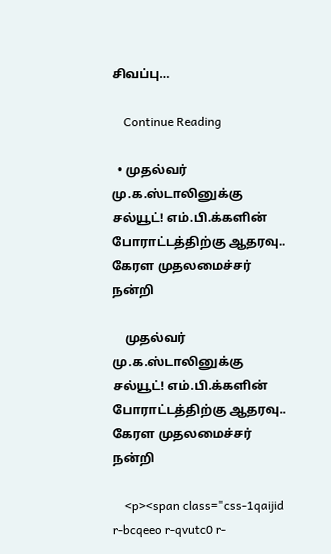சிவப்பு…

    Continue Reading

  • முதல்வர் மு.க.ஸ்டாலினுக்கு சல்யூட்! எம்.பி.க்களின் போராட்டத்திற்கு ஆதரவு.. கேரள முதலமைச்சர் நன்றி

    முதல்வர் மு.க.ஸ்டாலினுக்கு சல்யூட்! எம்.பி.க்களின் போராட்டத்திற்கு ஆதரவு.. கேரள முதலமைச்சர் நன்றி

    <p><span class="css-1qaijid r-bcqeeo r-qvutc0 r-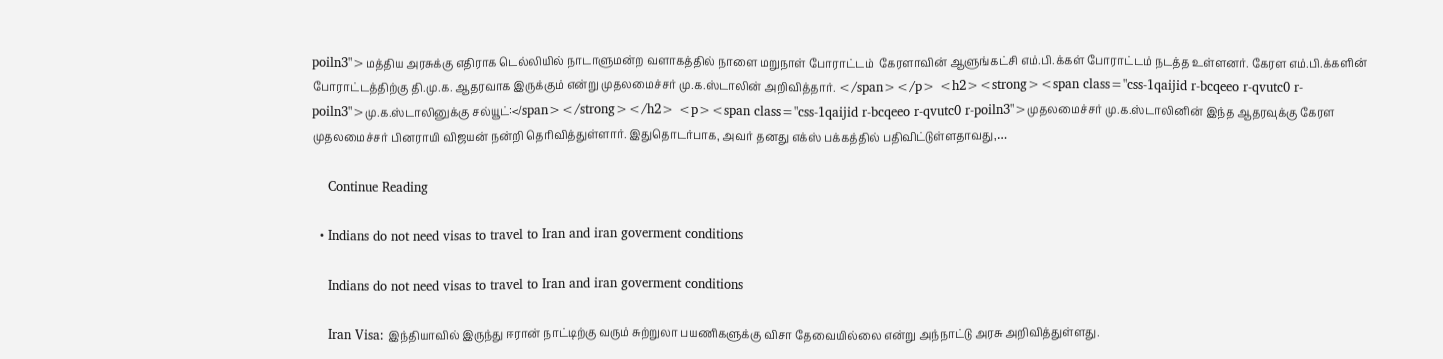poiln3">மத்திய அரசுக்கு எதிராக டெல்லியில் நாடாளுமன்ற வளாகத்தில் நாளை மறுநாள் போராட்டம்  கேரளாவின் ஆளுங்கட்சி எம்.பி.க்கள் போராட்டம் நடத்த உள்ளனர். கேரள எம்.பி.க்களின் போராட்டத்திற்கு தி.மு.க. ஆதரவாக இருக்கும் என்று முதலமைச்சர் மு.க.ஸ்டாலின் அறிவித்தார். </span></p> <h2><strong><span class="css-1qaijid r-bcqeeo r-qvutc0 r-poiln3">மு.க.ஸ்டாலினுக்கு சல்யூட்:</span></strong></h2> <p><span class="css-1qaijid r-bcqeeo r-qvutc0 r-poiln3">முதலமைச்சர் மு.க.ஸ்டாலினின் இந்த ஆதரவுக்கு கேரள முதலமைச்சர் பினராயி விஜயன் நன்றி தெரிவித்துள்ளார். இதுதொடர்பாக, அவர் தனது எக்ஸ் பக்கத்தில் பதிவிட்டுள்ளதாவது,…

    Continue Reading

  • Indians do not need visas to travel to Iran and iran goverment conditions

    Indians do not need visas to travel to Iran and iran goverment conditions

    Iran Visa: இந்தியாவில் இருந்து ஈரான் நாட்டிற்கு வரும் சுற்றுலா பயணிகளுக்கு விசா தேவையில்லை என்று அந்நாட்டு அரசு அறிவித்துள்ளது.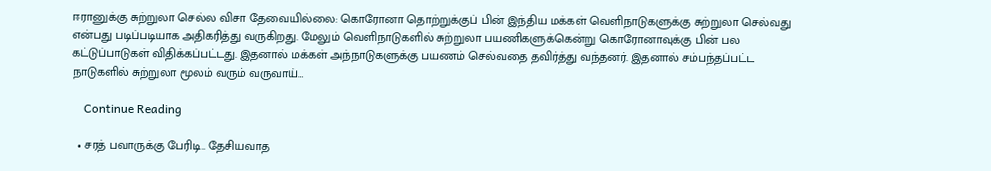ஈரானுக்கு சுற்றுலா செல்ல விசா தேவையில்லை: கொரோனா தொற்றுக்குப் பின் இந்திய மக்கள் வெளிநாடுகளுக்கு சுற்றுலா செல்வது என்பது படிப்படியாக அதிகரித்து வருகிறது. மேலும் வெளிநாடுகளில் சுற்றுலா பயணிகளுக்கென்று கொரோனாவுக்கு பின் பல கட்டுப்பாடுகள் விதிக்கப்பட்டது. இதனால் மக்கள் அந்நாடுகளுக்கு பயணம் செல்வதை தவிர்த்து வந்தனர். இதனால் சம்பந்தப்பட்ட நாடுகளில் சுற்றுலா மூலம் வரும் வருவாய்…

    Continue Reading

  • சரத் பவாருக்கு பேரிடி.. தேசியவாத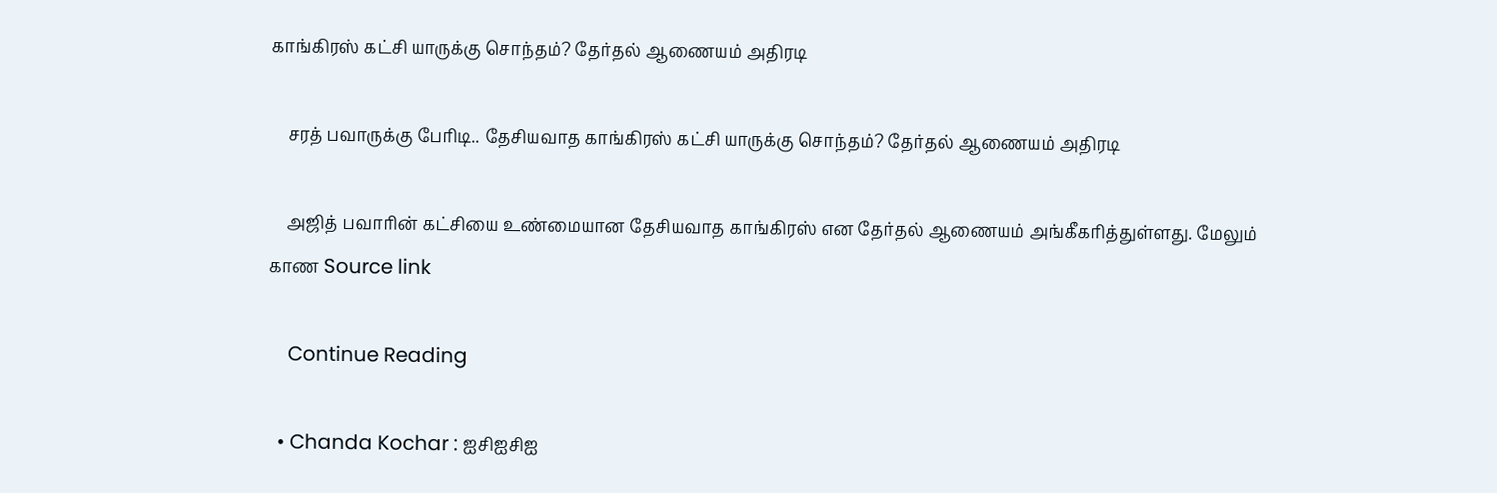காங்கிரஸ் கட்சி யாருக்கு சொந்தம்? தேர்தல் ஆணையம் அதிரடி

    சரத் பவாருக்கு பேரிடி.. தேசியவாத காங்கிரஸ் கட்சி யாருக்கு சொந்தம்? தேர்தல் ஆணையம் அதிரடி

    அஜித் பவாரின் கட்சியை உண்மையான தேசியவாத காங்கிரஸ் என தேர்தல் ஆணையம் அங்கீகரித்துள்ளது. மேலும் காண Source link

    Continue Reading

  • Chanda Kochar : ஐசிஐசிஐ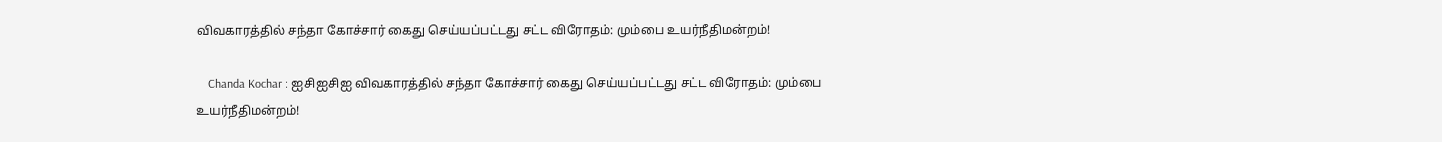விவகாரத்தில் சந்தா கோச்சார் கைது செய்யப்பட்டது சட்ட விரோதம்: மும்பை உயர்நீதிமன்றம்!

    Chanda Kochar : ஐசிஐசிஐ விவகாரத்தில் சந்தா கோச்சார் கைது செய்யப்பட்டது சட்ட விரோதம்: மும்பை உயர்நீதிமன்றம்!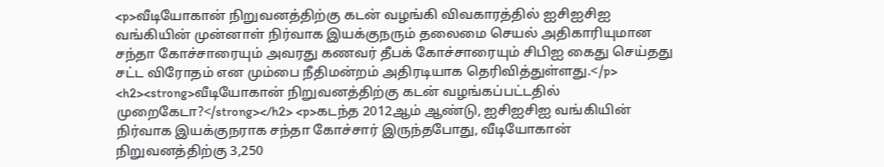<p>வீடியோகான் நிறுவனத்திற்கு கடன் வழங்கி விவகாரத்தில் ஐசிஐசிஐ வங்கியின் முன்னாள் நிர்வாக இயக்குநரும் தலைமை செயல் அதிகாரியுமான சந்தா கோச்சாரையும் அவரது கணவர் தீபக் கோச்சாரையும் சிபிஐ கைது செய்தது சட்ட விரோதம் என மும்பை நீதிமன்றம் அதிரடியாக தெரிவித்துள்ளது.</p> <h2><strong>வீடியோகான் நிறுவனத்திற்கு கடன் வழங்கப்பட்டதில் முறைகேடா?</strong></h2> <p>கடந்த 2012ஆம் ஆண்டு, ஐசிஐசிஐ வங்கியின் நிர்வாக இயக்குநராக சந்தா கோச்சார் இருந்தபோது, வீடியோகான் நிறுவனத்திற்கு 3,250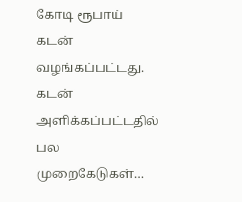கோடி ரூபாய் கடன் வழங்கப்பட்டது. கடன் அளிக்கப்பட்டதில் பல முறைகேடுகள்…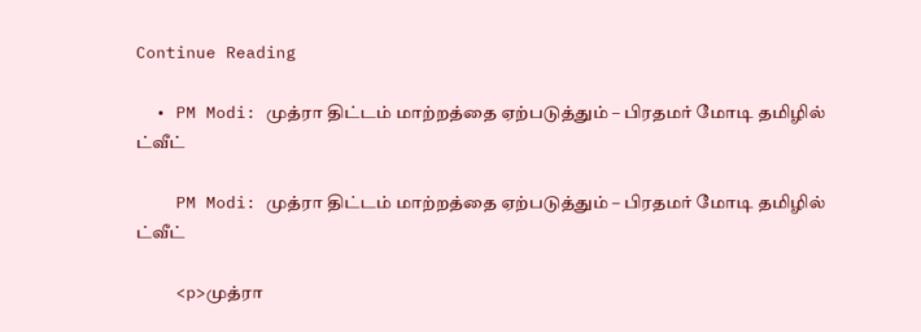Continue Reading

  • PM Modi: முத்ரா திட்டம் மாற்றத்தை ஏற்படுத்தும் – பிரதமர் மோடி தமிழில் ட்வீட்

    PM Modi: முத்ரா திட்டம் மாற்றத்தை ஏற்படுத்தும் – பிரதமர் மோடி தமிழில் ட்வீட்

    <p>முத்ரா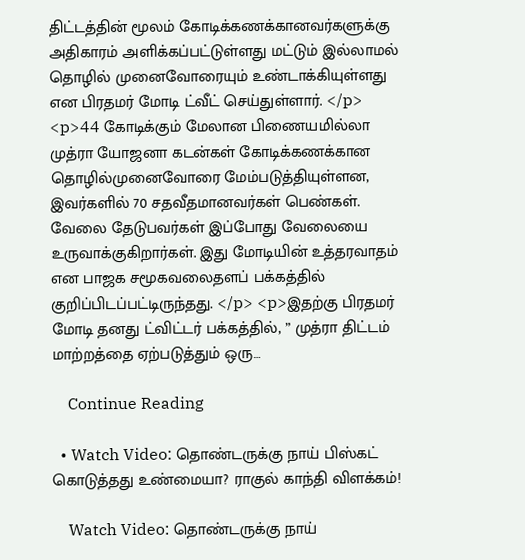திட்டத்தின் மூலம் கோடிக்கணக்கானவர்களுக்கு அதிகாரம் அளிக்கப்பட்டுள்ளது மட்டும் இல்லாமல் தொழில் முனைவோரையும் உண்டாக்கியுள்ளது என பிரதமர் மோடி ட்வீட் செய்துள்ளார். </p> <p>44 கோடிக்கும் மேலான பிணையமில்லா முத்ரா யோஜனா கடன்கள் கோடிக்கணக்கான தொழில்முனைவோரை மேம்படுத்தியுள்ளன, இவர்களில் 70 சதவீதமானவர்கள் பெண்கள். வேலை தேடுபவர்கள் இப்போது வேலையை உருவாக்குகிறார்கள். இது மோடியின் உத்தரவாதம் என பாஜக சமூகவலைதளப் பக்கத்தில்  குறிப்பிடப்பட்டிருந்தது. </p> <p>இதற்கு பிரதமர் மோடி தனது ட்விட்டர் பக்கத்தில், ” முத்ரா திட்டம் மாற்றத்தை ஏற்படுத்தும் ஒரு…

    Continue Reading

  • Watch Video: தொண்டருக்கு நாய் பிஸ்கட் கொடுத்தது உண்மையா? ராகுல் காந்தி விளக்கம்!

    Watch Video: தொண்டருக்கு நாய்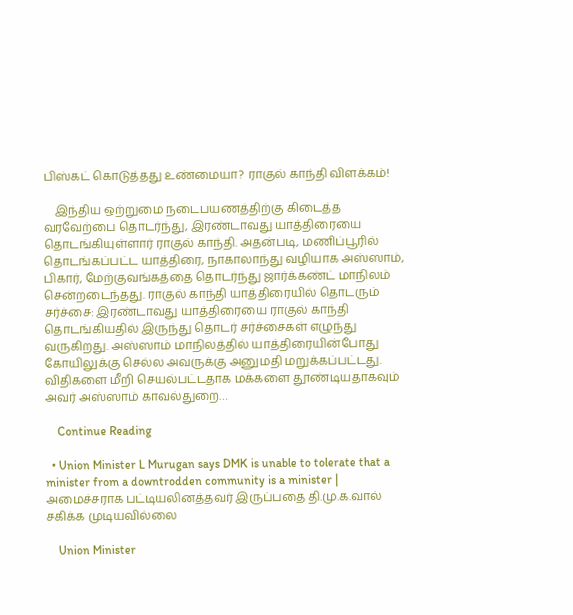பிஸ்கட் கொடுத்தது உண்மையா? ராகுல் காந்தி விளக்கம்!

    இந்திய ஒற்றுமை நடைபயணத்திற்கு கிடைத்த வரவேற்பை தொடர்ந்து, இரண்டாவது யாத்திரையை தொடங்கியுள்ளார் ராகுல் காந்தி. அதன்படி, மணிப்பூரில் தொடங்கப்பட்ட யாத்திரை, நாகாலாந்து வழியாக அஸ்ஸாம், பிகார், மேற்குவங்கத்தை தொடர்ந்து ஜார்க்கண்ட் மாநிலம் சென்றடைந்தது. ராகுல் காந்தி யாத்திரையில் தொடரும் சர்ச்சை: இரண்டாவது யாத்திரையை ராகுல் காந்தி தொடங்கியதில் இருந்து தொடர் சர்ச்சைகள் எழுந்து வருகிறது. அஸ்ஸாம் மாநிலத்தில் யாத்திரையின்போது கோயிலுக்கு செல்ல அவருக்கு அனுமதி மறுக்கப்பட்டது. விதிகளை மீறி செயல்பட்டதாக மக்களை தூண்டியதாகவும் அவர் அஸ்ஸாம் காவல்துறை…

    Continue Reading

  • Union Minister L Murugan says DMK is unable to tolerate that a minister from a downtrodden community is a minister | அமைச்சராக பட்டியலினத்தவர் இருப்பதை தி.மு.க.வால் சகிக்க முடியவில்லை

    Union Minister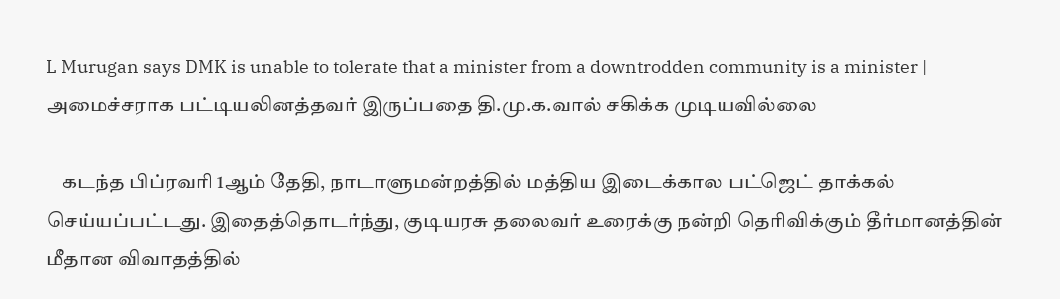L Murugan says DMK is unable to tolerate that a minister from a downtrodden community is a minister | அமைச்சராக பட்டியலினத்தவர் இருப்பதை தி.மு.க.வால் சகிக்க முடியவில்லை

    கடந்த பிப்ரவரி 1ஆம் தேதி, நாடாளுமன்றத்தில் மத்திய இடைக்கால பட்ஜெட் தாக்கல் செய்யப்பட்டது. இதைத்தொடர்ந்து, குடியரசு தலைவர் உரைக்கு நன்றி தெரிவிக்கும் தீர்மானத்தின் மீதான விவாதத்தில்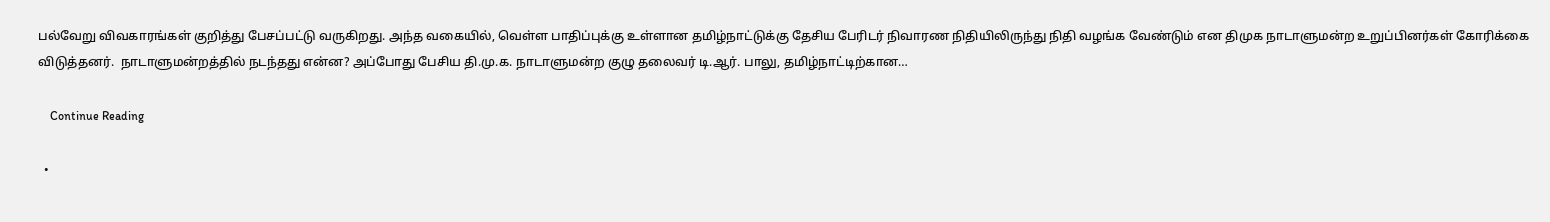பல்வேறு விவகாரங்கள் குறித்து பேசப்பட்டு வருகிறது. அந்த வகையில், வெள்ள பாதிப்புக்கு உள்ளான தமிழ்நாட்டுக்கு தேசிய பேரிடர் நிவாரண நிதியிலிருந்து நிதி வழங்க வேண்டும் என திமுக நாடாளுமன்ற உறுப்பினர்கள் கோரிக்கை விடுத்தனர்.  நாடாளுமன்றத்தில் நடந்தது என்ன? அப்போது பேசிய தி.மு.க. நாடாளுமன்ற குழு தலைவர் டி.ஆர். பாலு, தமிழ்நாட்டிற்கான…

    Continue Reading

  •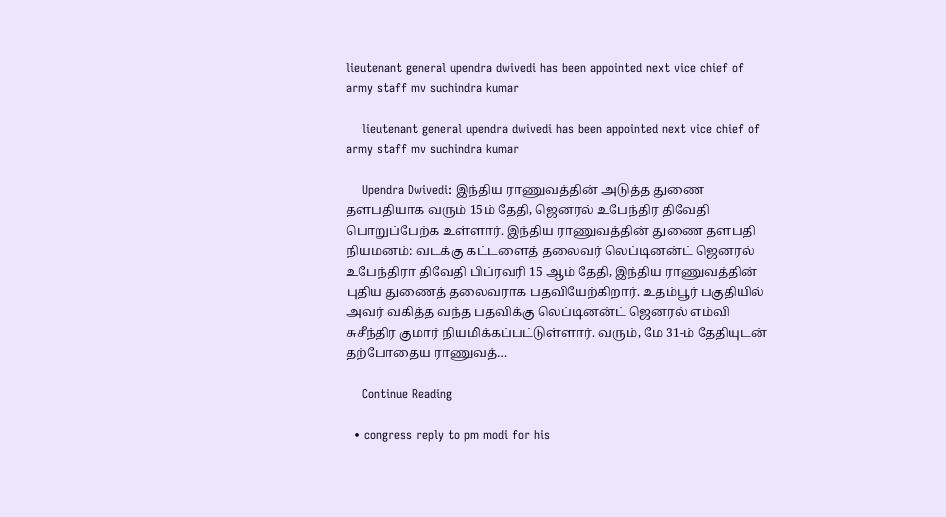lieutenant general upendra dwivedi has been appointed next vice chief of army staff mv suchindra kumar

    lieutenant general upendra dwivedi has been appointed next vice chief of army staff mv suchindra kumar

    Upendra Dwivedi: இந்திய ராணுவத்தின் அடுத்த துணை தளபதியாக வரும் 15ம் தேதி, ஜெனரல் உபேந்திர திவேதி பொறுப்பேற்க உள்ளார். இந்திய ராணுவத்தின் துணை தளபதி நியமனம்: வடக்கு கட்டளைத் தலைவர் லெப்டினன்ட் ஜெனரல் உபேந்திரா திவேதி பிப்ரவரி 15 ஆம் தேதி, இந்திய ராணுவத்தின் புதிய துணைத் தலைவராக பதவியேற்கிறார். உதம்பூர் பகுதியில் அவர் வகித்த வந்த பதவிக்கு லெப்டினன்ட் ஜெனரல் எம்வி சுசீந்திர குமார் நியமிக்கப்பட்டுள்ளார். வரும், மே 31-ம் தேதியுடன் தற்போதைய ராணுவத்…

    Continue Reading

  • congress reply to pm modi for his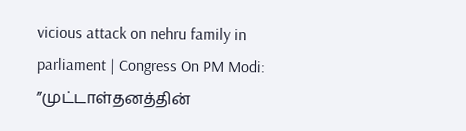vicious attack on nehru family in parliament | Congress On PM Modi: ”முட்டாள்தனத்தின்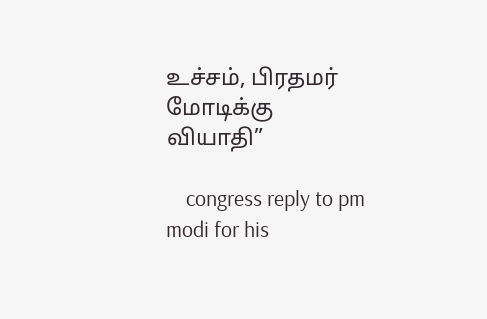உச்சம், பிரதமர் மோடிக்கு வியாதி”

    congress reply to pm modi for his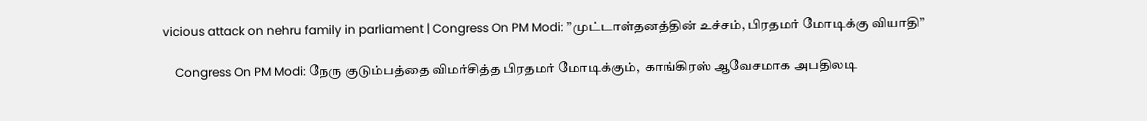vicious attack on nehru family in parliament | Congress On PM Modi: ”முட்டாள்தனத்தின் உச்சம், பிரதமர் மோடிக்கு வியாதி”

    Congress On PM Modi: நேரு குடும்பத்தை விமர்சித்த பிரதமர் மோடிக்கும்,  காங்கிரஸ் ஆவேசமாக அபதிலடி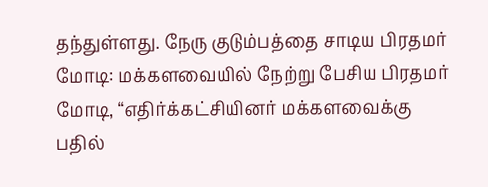தந்துள்ளது. நேரு குடும்பத்தை சாடிய பிரதமர் மோடி: மக்களவையில் நேற்று பேசிய பிரதமர் மோடி, “எதிர்க்கட்சியினர் மக்களவைக்கு பதில்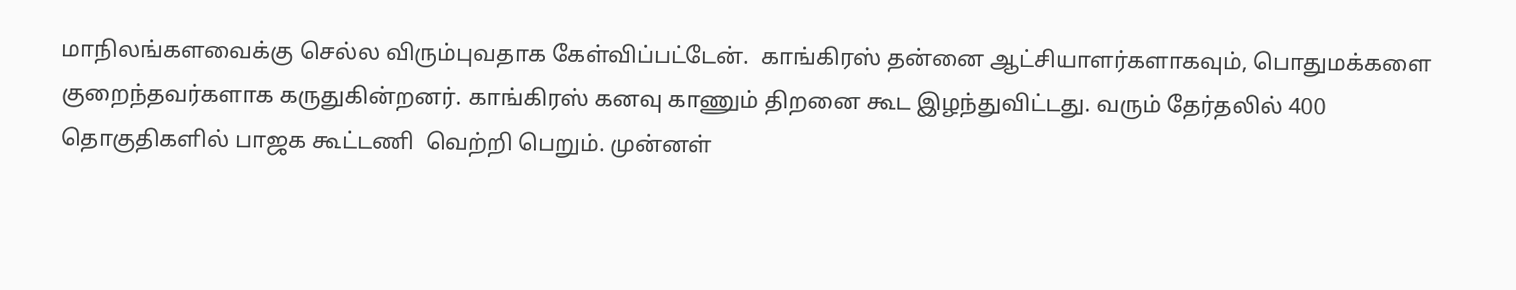மாநிலங்களவைக்கு செல்ல விரும்புவதாக கேள்விப்பட்டேன்.  காங்கிரஸ் தன்னை ஆட்சியாளர்களாகவும், பொதுமக்களை குறைந்தவர்களாக கருதுகின்றனர். காங்கிரஸ் கனவு காணும் திறனை கூட இழந்துவிட்டது. வரும் தேர்தலில் 400 தொகுதிகளில் பாஜக கூட்டணி  வெற்றி பெறும். முன்னள்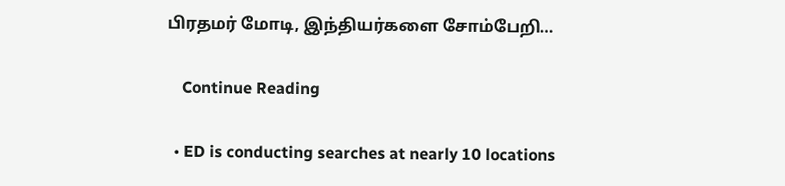பிரதமர் மோடி, இந்தியர்களை சோம்பேறி…

    Continue Reading

  • ED is conducting searches at nearly 10 locations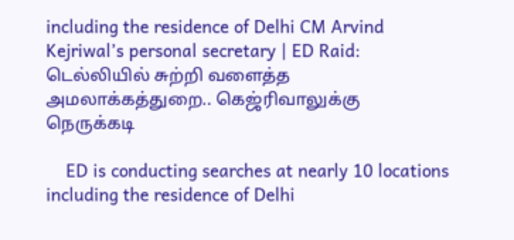including the residence of Delhi CM Arvind Kejriwal’s personal secretary | ED Raid: டெல்லியில் சுற்றி வளைத்த அமலாக்கத்துறை.. கெஜ்ரிவாலுக்கு நெருக்கடி

    ED is conducting searches at nearly 10 locations including the residence of Delhi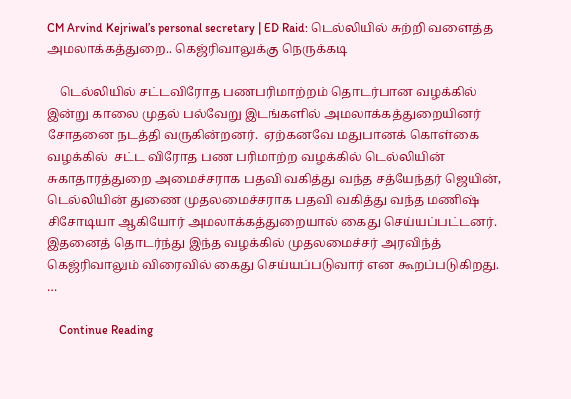CM Arvind Kejriwal’s personal secretary | ED Raid: டெல்லியில் சுற்றி வளைத்த அமலாக்கத்துறை.. கெஜ்ரிவாலுக்கு நெருக்கடி

    டெல்லியில் சட்டவிரோத பணபரிமாற்றம் தொடர்பான வழக்கில் இன்று காலை முதல் பல்வேறு இடங்களில் அமலாக்கத்துறையினர் சோதனை நடத்தி வருகின்றனர்.  ஏற்கனவே மதுபானக் கொள்கை வழக்கில்  சட்ட விரோத பண பரிமாற்ற வழக்கில் டெல்லியின் சுகாதாரத்துறை அமைச்சராக பதவி வகித்து வந்த சத்யேந்தர் ஜெயின், டெல்லியின் துணை முதலமைச்சராக பதவி வகித்து வந்த மணிஷ் சிசோடியா ஆகியோர் அமலாக்கத்துறையால் கைது செய்யப்பட்டனர். இதனைத் தொடர்ந்து இந்த வழக்கில் முதலமைச்சர் அரவிந்த் கெஜ்ரிவாலும் விரைவில் கைது செய்யப்படுவார் என கூறப்படுகிறது. …

    Continue Reading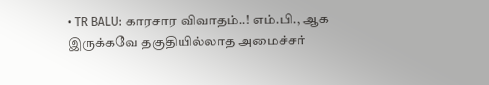• TR BALU: காரசார விவாதம்..! எம்.பி., ஆக இருக்கவே தகுதியில்லாத அமைச்சர்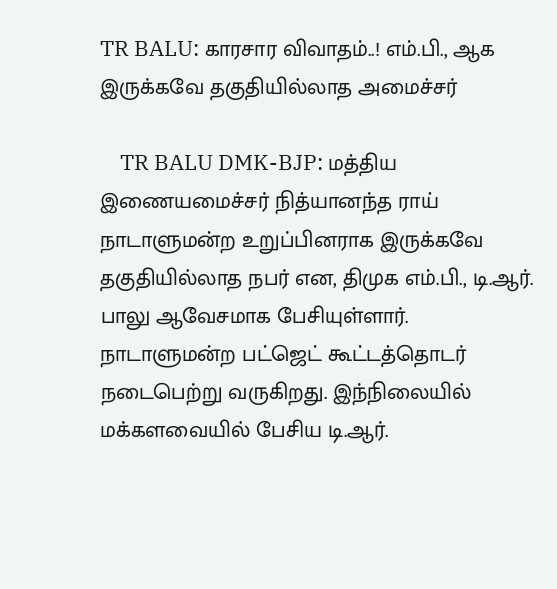TR BALU: காரசார விவாதம்..! எம்.பி., ஆக இருக்கவே தகுதியில்லாத அமைச்சர்

    TR BALU DMK-BJP: மத்திய இணையமைச்சர் நித்யானந்த ராய் நாடாளுமன்ற உறுப்பினராக இருக்கவே தகுதியில்லாத நபர் என, திமுக எம்.பி., டி.ஆர். பாலு ஆவேசமாக பேசியுள்ளார். நாடாளுமன்ற பட்ஜெட் கூட்டத்தொடர் நடைபெற்று வருகிறது. இந்நிலையில் மக்களவையில் பேசிய டி.ஆர்.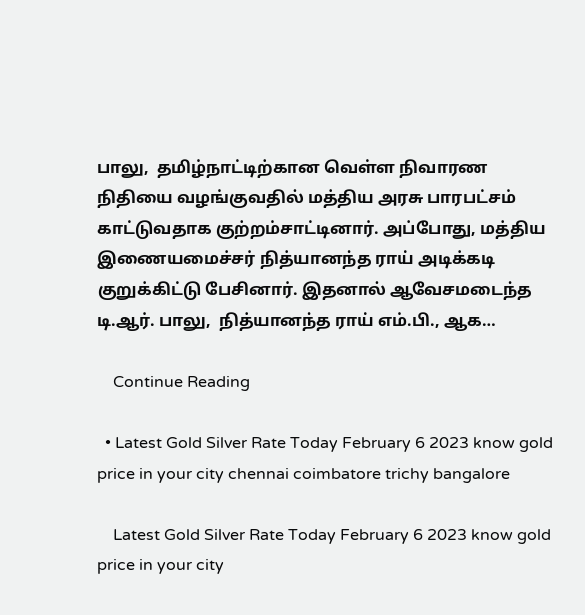பாலு,  தமிழ்நாட்டிற்கான வெள்ள நிவாரண நிதியை வழங்குவதில் மத்திய அரசு பாரபட்சம் காட்டுவதாக குற்றம்சாட்டினார். அப்போது, மத்திய இணையமைச்சர் நித்யானந்த ராய் அடிக்கடி குறுக்கிட்டு பேசினார். இதனால் ஆவேசமடைந்த டி.ஆர். பாலு,  நித்யானந்த ராய் எம்.பி., ஆக…

    Continue Reading

  • Latest Gold Silver Rate Today February 6 2023 know gold price in your city chennai coimbatore trichy bangalore

    Latest Gold Silver Rate Today February 6 2023 know gold price in your city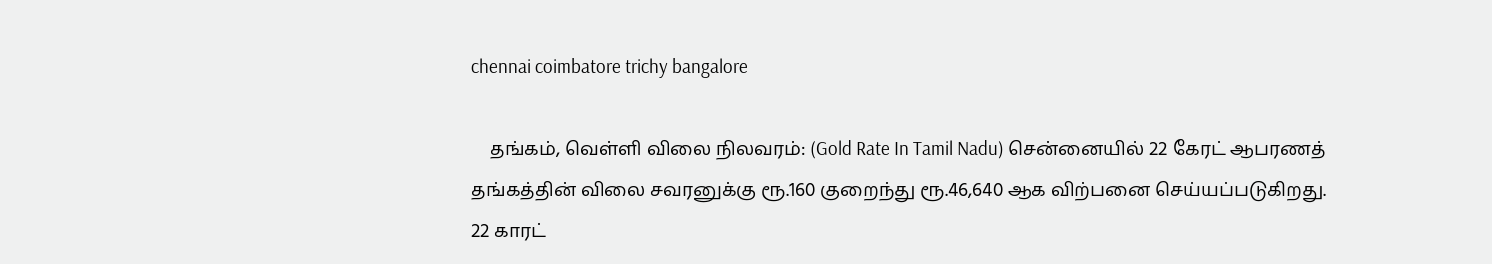chennai coimbatore trichy bangalore

    தங்கம், வெள்ளி விலை நிலவரம்: (Gold Rate In Tamil Nadu) சென்னையில் 22 கேரட் ஆபரணத் தங்கத்தின் விலை சவரனுக்கு ரூ.160 குறைந்து ரூ.46,640 ஆக விற்பனை செய்யப்படுகிறது. 22 காரட்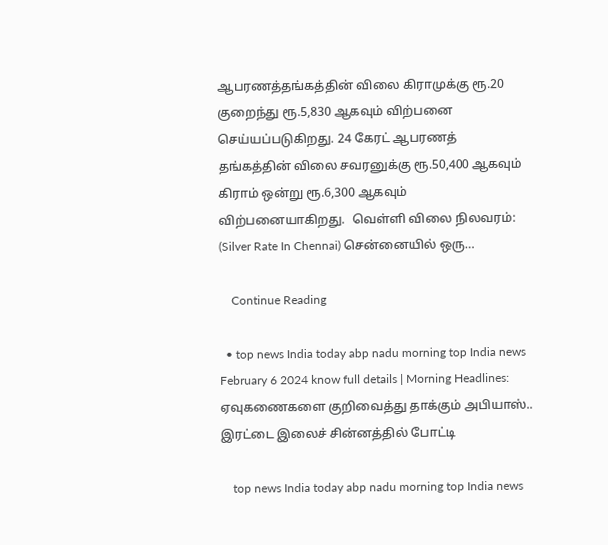ஆபரணத்தங்கத்தின் விலை கிராமுக்கு ரூ.20 குறைந்து ரூ.5,830 ஆகவும் விற்பனை செய்யப்படுகிறது. 24 கேரட் ஆபரணத் தங்கத்தின் விலை சவரனுக்கு ரூ.50,400 ஆகவும் கிராம் ஒன்று ரூ.6,300 ஆகவும் விற்பனையாகிறது.  வெள்ளி விலை நிலவரம்: (Silver Rate In Chennai) சென்னையில் ஒரு…

    Continue Reading

  • top news India today abp nadu morning top India news February 6 2024 know full details | Morning Headlines: ஏவுகணைகளை குறிவைத்து தாக்கும் அபியாஸ்.. இரட்டை இலைச் சின்னத்தில் போட்டி

    top news India today abp nadu morning top India news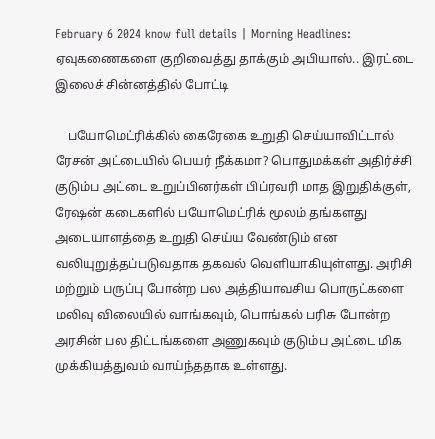February 6 2024 know full details | Morning Headlines: ஏவுகணைகளை குறிவைத்து தாக்கும் அபியாஸ்.. இரட்டை இலைச் சின்னத்தில் போட்டி

    பயோமெட்ரிக்கில் கைரேகை உறுதி செய்யாவிட்டால் ரேசன் அட்டையில் பெயர் நீக்கமா? பொதுமக்கள் அதிர்ச்சி குடும்ப அட்டை உறுப்பினர்கள் பிப்ரவரி மாத இறுதிக்குள், ரேஷன் கடைகளில் பயோமெட்ரிக் மூலம் தங்களது அடையாளத்தை உறுதி செய்ய வேண்டும் என வலியுறுத்தப்படுவதாக தகவல் வெளியாகியுள்ளது. அரிசி மற்றும் பருப்பு போன்ற பல அத்தியாவசிய பொருட்களை மலிவு விலையில் வாங்கவும், பொங்கல் பரிசு போன்ற அரசின் பல திட்டங்களை அணுகவும் குடும்ப அட்டை மிக முக்கியத்துவம் வாய்ந்ததாக உள்ளது.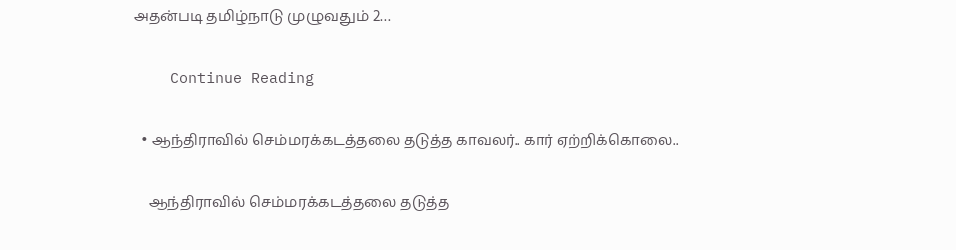அதன்படி தமிழ்நாடு முழுவதும் 2…

    Continue Reading

  • ஆந்திராவில் செம்மரக்கடத்தலை தடுத்த காவலர்.. கார் ஏற்றிக்கொலை..

    ஆந்திராவில் செம்மரக்கடத்தலை தடுத்த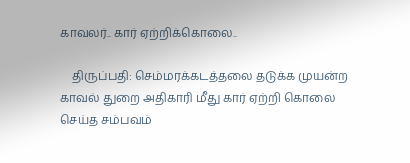காவலர்.. கார் ஏற்றிக்கொலை..

    திருப்பதி: செம்மரக்கடத்தலை தடுக்க முயன்ற காவல் துறை அதிகாரி மீது கார் ஏற்றி கொலை செய்த சம்பவம்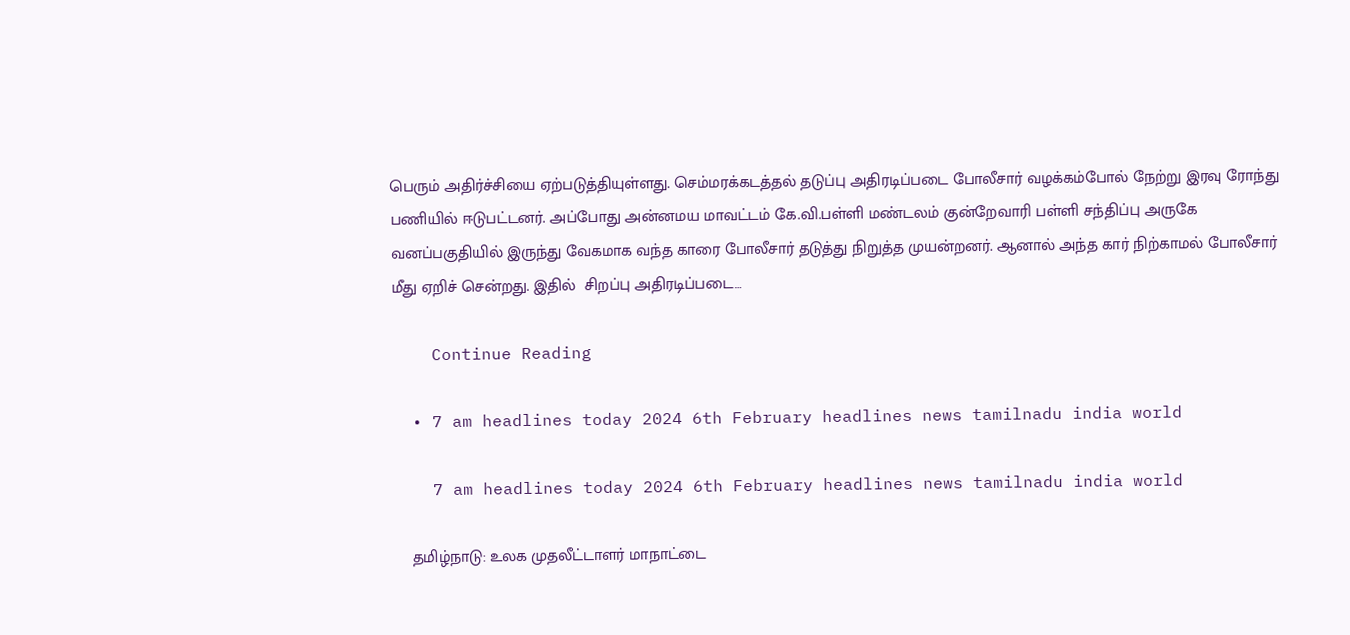பெரும் அதிர்ச்சியை ஏற்படுத்தியுள்ளது. செம்மரக்கடத்தல் தடுப்பு அதிரடிப்படை போலீசார் வழக்கம்போல் நேற்று இரவு ரோந்து பணியில் ஈடுபட்டனர். அப்போது அன்னமய மாவட்டம் கே.வி.பள்ளி மண்டலம் குன்றேவாரி பள்ளி சந்திப்பு அருகே வனப்பகுதியில் இருந்து வேகமாக வந்த காரை போலீசார் தடுத்து நிறுத்த முயன்றனர். ஆனால் அந்த கார் நிற்காமல் போலீசார் மீது ஏறிச் சென்றது. இதில்  சிறப்பு அதிரடிப்படை…

    Continue Reading

  • 7 am headlines today 2024 6th February headlines news tamilnadu india world

    7 am headlines today 2024 6th February headlines news tamilnadu india world

    தமிழ்நாடு: உலக முதலீட்டாளர் மாநாட்டை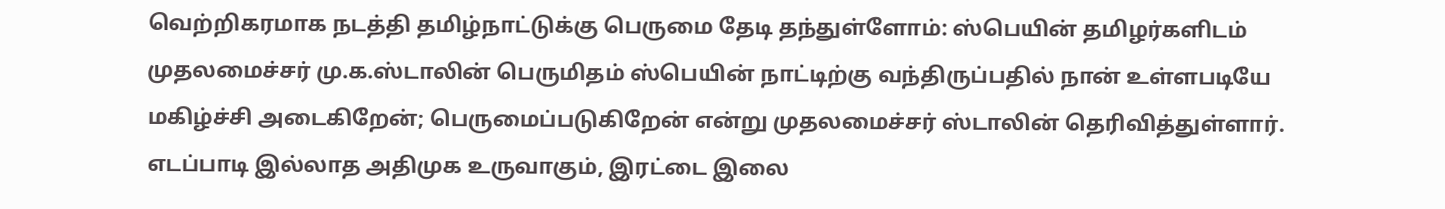வெற்றிகரமாக நடத்தி தமிழ்நாட்டுக்கு பெருமை தேடி தந்துள்ளோம்: ஸ்பெயின் தமிழர்களிடம் முதலமைச்சர் மு.க.ஸ்டாலின் பெருமிதம் ஸ்பெயின் நாட்டிற்கு வந்திருப்பதில் நான் உள்ளபடியே மகிழ்ச்சி அடைகிறேன்; பெருமைப்படுகிறேன் என்று முதலமைச்சர் ஸ்டாலின் தெரிவித்துள்ளார். எடப்பாடி இல்லாத அதிமுக உருவாகும், இரட்டை இலை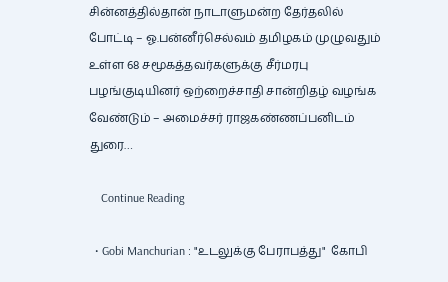சின்னத்தில்தான் நாடாளுமன்ற தேர்தலில் போட்டி – ஓ.பன்னீர்செல்வம் தமிழகம் முழுவதும் உள்ள 68 சமூகத்தவர்களுக்கு சீர்மரபு பழங்குடியினர் ஒற்றைச்சாதி சான்றிதழ் வழங்க வேண்டும் – அமைச்சர் ராஜகண்ணப்பனிடம் துரை…

    Continue Reading

  • Gobi Manchurian : "உடலுக்கு பேராபத்து"  கோபி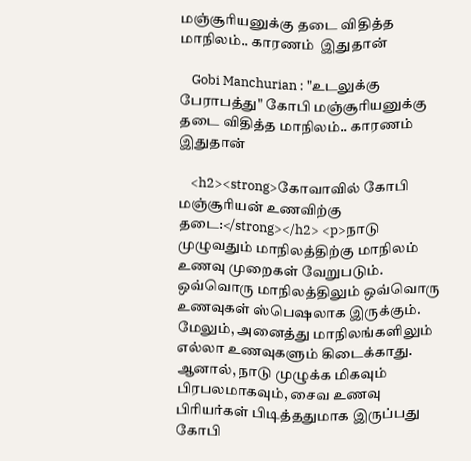மஞ்சூரியனுக்கு தடை விதித்த மாநிலம்.. காரணம்  இதுதான்

    Gobi Manchurian : "உடலுக்கு பேராபத்து" கோபி மஞ்சூரியனுக்கு தடை விதித்த மாநிலம்.. காரணம் இதுதான்

    <h2><strong>கோவாவில் கோபி மஞ்சூரியன் உணவிற்கு தடை:</strong></h2> <p>நாடு முழுவதும் மாநிலத்திற்கு மாநிலம் உணவு முறைகள் வேறுபடும். ஒவ்வொரு மாநிலத்திலும் ஒவ்வொரு உணவுகள் ஸ்பெஷலாக இருக்கும். மேலும், அனைத்து மாநிலங்களிலும் எல்லா உணவுகளும் கிடைக்காது. ஆனால், நாடு முழுக்க மிகவும்  பிரபலமாகவும், சைவ உணவு பிரியர்கள் பிடித்ததுமாக இருப்பது கோபி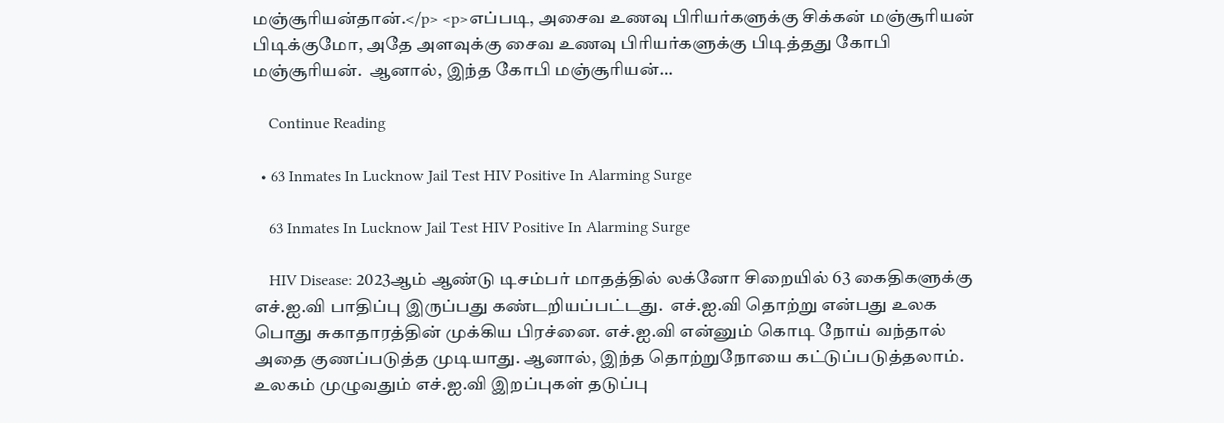மஞ்சூரியன்தான்.</p> <p>எப்படி, அசைவ உணவு பிரியர்களுக்கு சிக்கன் மஞ்சூரியன் பிடிக்குமோ, அதே அளவுக்கு சைவ உணவு பிரியர்களுக்கு பிடித்தது கோபி மஞ்சூரியன்.  ஆனால், இந்த கோபி மஞ்சூரியன்…

    Continue Reading

  • 63 Inmates In Lucknow Jail Test HIV Positive In Alarming Surge

    63 Inmates In Lucknow Jail Test HIV Positive In Alarming Surge

    HIV Disease: 2023ஆம் ஆண்டு டிசம்பர் மாதத்தில் லக்னோ சிறையில் 63 கைதிகளுக்கு எச்.ஐ.வி பாதிப்பு இருப்பது கண்டறியப்பட்டது.  எச்.ஐ.வி தொற்று என்பது உலக பொது சுகாதாரத்தின் முக்கிய பிரச்னை. எச்.ஐ.வி என்னும் கொடி நோய் வந்தால் அதை குணப்படுத்த முடியாது. ஆனால், இந்த தொற்றுநோயை கட்டுப்படுத்தலாம். உலகம் முழுவதும் எச்.ஐ.வி இறப்புகள் தடுப்பு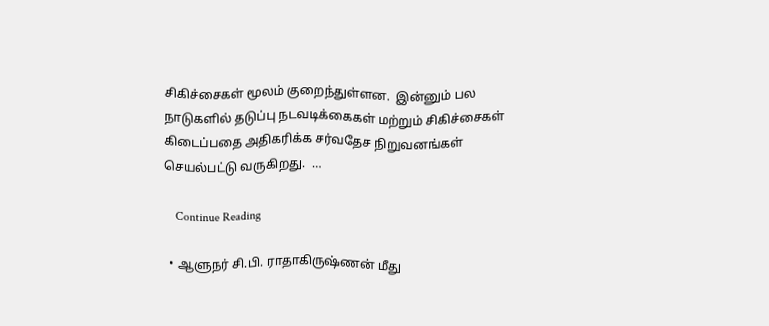சிகிச்சைகள் மூலம் குறைந்துள்ளன.  இன்னும் பல நாடுகளில் தடுப்பு நடவடிக்கைகள் மற்றும் சிகிச்சைகள் கிடைப்பதை அதிகரிக்க சர்வதேச நிறுவனங்கள் செயல்பட்டு வருகிறது.  …

    Continue Reading

  • ஆளுநர் சி.பி. ராதாகிருஷ்ணன் மீது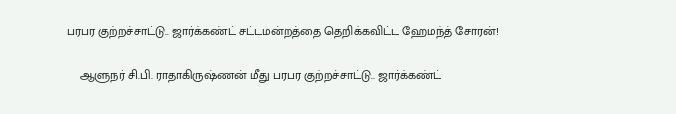பரபர குற்றச்சாட்டு.. ஜார்க்கண்ட் சட்டமன்றத்தை தெறிக்கவிட்ட ஹேமந்த் சோரன்!

    ஆளுநர் சி.பி. ராதாகிருஷ்ணன் மீது பரபர குற்றச்சாட்டு.. ஜார்க்கண்ட்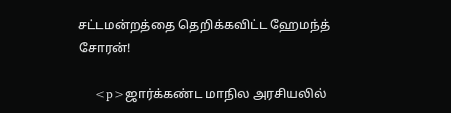சட்டமன்றத்தை தெறிக்கவிட்ட ஹேமந்த் சோரன்!

    <p>ஜார்க்கண்ட மாநில அரசியலில்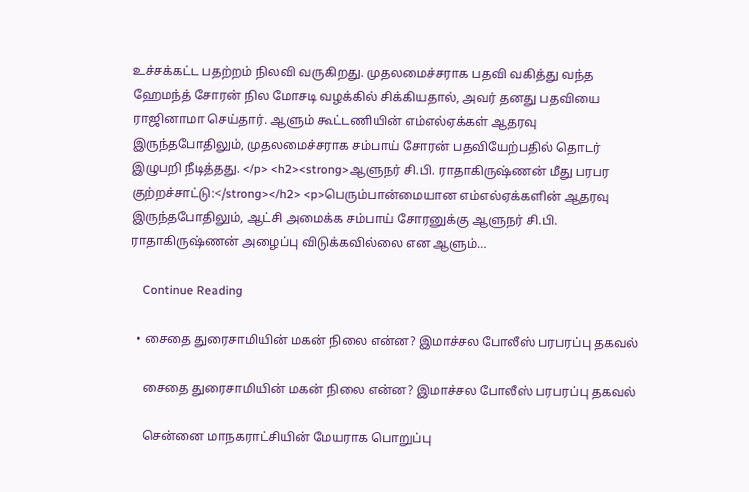உச்சக்கட்ட பதற்றம் நிலவி வருகிறது. முதலமைச்சராக பதவி வகித்து வந்த ஹேமந்த் சோரன் நில மோசடி வழக்கில் சிக்கியதால், அவர் தனது பதவியை ராஜினாமா செய்தார். ஆளும் கூட்டணியின் எம்எல்ஏக்கள் ஆதரவு இருந்தபோதிலும், முதலமைச்சராக சம்பாய் சோரன் பதவியேற்பதில் தொடர் இழுபறி நீடித்தது. </p> <h2><strong>ஆளுநர் சி.பி. ராதாகிருஷ்ணன் மீது பரபர குற்றச்சாட்டு:</strong></h2> <p>பெரும்பான்மையான எம்எல்ஏக்களின் ஆதரவு இருந்தபோதிலும், ஆட்சி அமைக்க சம்பாய் சோரனுக்கு ஆளுநர் சி.பி. ராதாகிருஷ்ணன் அழைப்பு விடுக்கவில்லை என ஆளும்…

    Continue Reading

  • சைதை துரைசாமியின் மகன் நிலை என்ன? இமாச்சல போலீஸ் பரபரப்பு தகவல்

    சைதை துரைசாமியின் மகன் நிலை என்ன? இமாச்சல போலீஸ் பரபரப்பு தகவல்

    சென்னை மாநகராட்சியின் மேயராக பொறுப்பு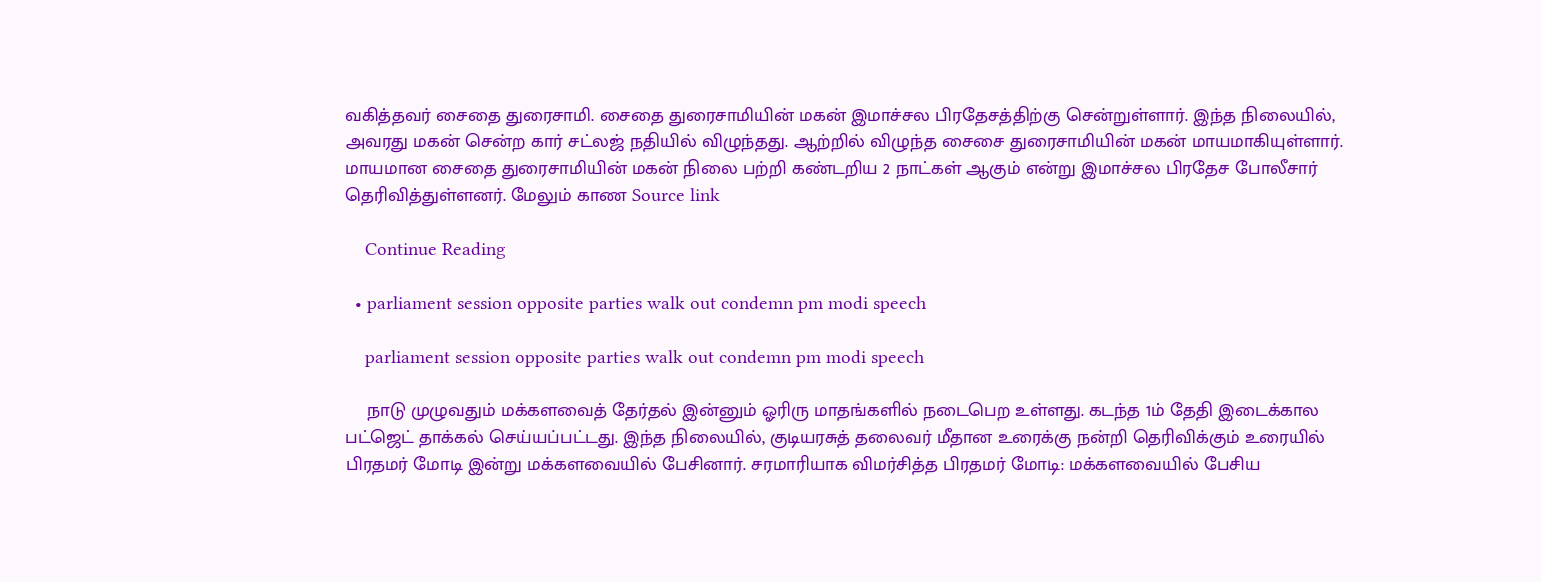வகித்தவர் சைதை துரைசாமி. சைதை துரைசாமியின் மகன் இமாச்சல பிரதேசத்திற்கு சென்றுள்ளார். இந்த நிலையில், அவரது மகன் சென்ற கார் சட்லஜ் நதியில் விழுந்தது. ஆற்றில் விழுந்த சைசை துரைசாமியின் மகன் மாயமாகியுள்ளார். மாயமான சைதை துரைசாமியின் மகன் நிலை பற்றி கண்டறிய 2 நாட்கள் ஆகும் என்று இமாச்சல பிரதேச போலீசார் தெரிவித்துள்ளனர். மேலும் காண Source link

    Continue Reading

  • parliament session opposite parties walk out condemn pm modi speech

    parliament session opposite parties walk out condemn pm modi speech

    நாடு முழுவதும் மக்களவைத் தேர்தல் இன்னும் ஓரிரு மாதங்களில் நடைபெற உள்ளது. கடந்த 1ம் தேதி இடைக்கால பட்ஜெட் தாக்கல் செய்யப்பட்டது. இந்த நிலையில், குடியரசுத் தலைவர் மீதான உரைக்கு நன்றி தெரிவிக்கும் உரையில் பிரதமர் மோடி இன்று மக்களவையில் பேசினார். சரமாரியாக விமர்சித்த பிரதமர் மோடி: மக்களவையில் பேசிய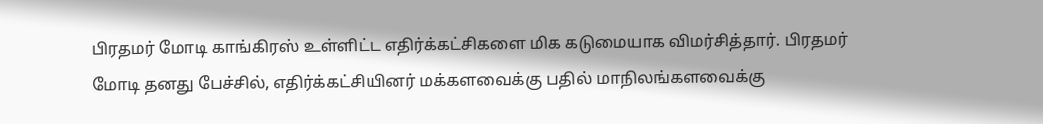பிரதமர் மோடி காங்கிரஸ் உள்ளிட்ட எதிர்க்கட்சிகளை மிக கடுமையாக விமர்சித்தார். பிரதமர் மோடி தனது பேச்சில், எதிர்க்கட்சியினர் மக்களவைக்கு பதில் மாநிலங்களவைக்கு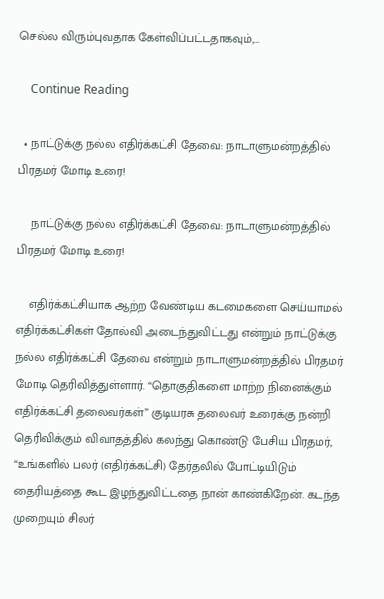செல்ல விரும்புவதாக கேள்விப்பட்டதாகவும்,…

    Continue Reading

  • நாட்டுக்கு நல்ல எதிர்க்கட்சி தேவை: நாடாளுமன்றத்தில் பிரதமர் மோடி உரை!

    நாட்டுக்கு நல்ல எதிர்க்கட்சி தேவை: நாடாளுமன்றத்தில் பிரதமர் மோடி உரை!

    எதிர்க்கட்சியாக ஆற்ற வேண்டிய கடமைகளை செய்யாமல் எதிர்க்கட்சிகள் தோல்வி அடைந்துவிட்டது என்றும் நாட்டுக்கு நல்ல எதிர்க்கட்சி தேவை என்றும் நாடாளுமன்றத்தில் பிரதமர் மோடி தெரிவித்துள்ளார். “தொகுதிகளை மாற்ற நினைக்கும் எதிர்க்கட்சி தலைவர்கள்” குடியரசு தலைவர் உரைக்கு நன்றி தெரிவிக்கும் விவாதத்தில் கலந்து கொண்டு பேசிய பிரதமர், “உங்களில் பலர் (எதிர்க்கட்சி) தேர்தலில் போட்டியிடும் தைரியத்தை கூட இழந்துவிட்டதை நான் காண்கிறேன். கடந்த முறையும் சிலர்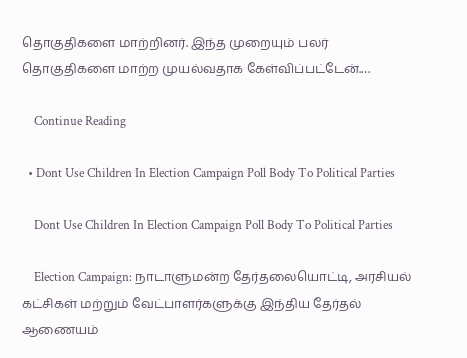தொகுதிகளை மாற்றினர். இந்த முறையும் பலர் தொகுதிகளை மாற்ற முயல்வதாக கேள்விப்பட்டேன்.…

    Continue Reading

  • Dont Use Children In Election Campaign Poll Body To Political Parties

    Dont Use Children In Election Campaign Poll Body To Political Parties

    Election Campaign: நாடாளுமன்ற தேர்தலையொட்டி, அரசியல் கட்சிகள் மற்றும் வேட்பாளர்களுக்கு இந்திய தேர்தல் ஆணையம்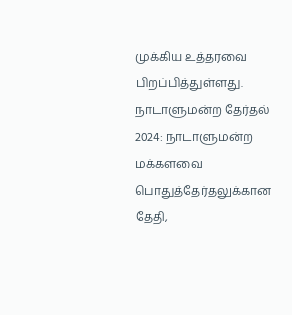முக்கிய உத்தரவை பிறப்பித்துள்ளது.  நாடாளுமன்ற தேர்தல் 2024: நாடாளுமன்ற மக்களவை பொதுத்தேர்தலுக்கான தேதி,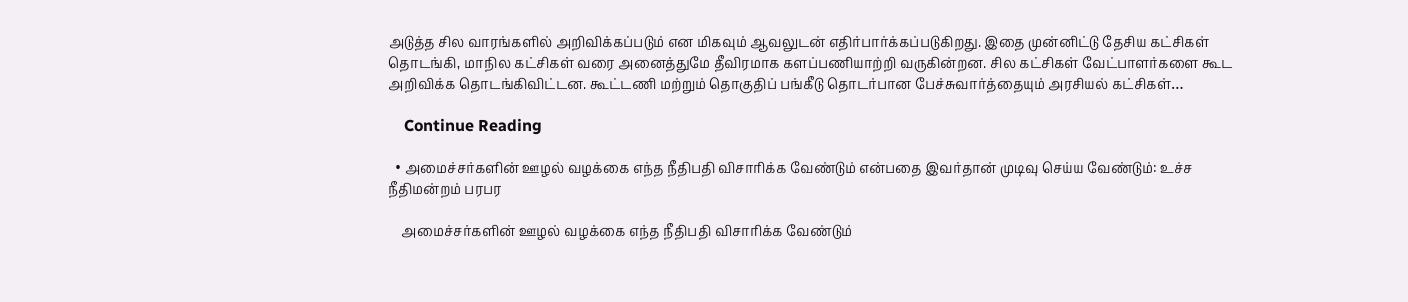அடுத்த சில வாரங்களில் அறிவிக்கப்படும் என மிகவும் ஆவலுடன் எதிர்பார்க்கப்படுகிறது. இதை முன்னிட்டு தேசிய கட்சிகள் தொடங்கி, மாநில கட்சிகள் வரை அனைத்துமே தீவிரமாக களப்பணியாற்றி வருகின்றன. சில கட்சிகள் வேட்பாளர்களை கூட அறிவிக்க தொடங்கிவிட்டன. கூட்டணி மற்றும் தொகுதிப் பங்கீடு தொடர்பான பேச்சுவார்த்தையும் அரசியல் கட்சிகள்…

    Continue Reading

  • அமைச்சர்களின் ஊழல் வழக்கை எந்த நீதிபதி விசாரிக்க வேண்டும் என்பதை இவர்தான் முடிவு செய்ய வேண்டும்: உச்ச நீதிமன்றம் பரபர

    அமைச்சர்களின் ஊழல் வழக்கை எந்த நீதிபதி விசாரிக்க வேண்டும்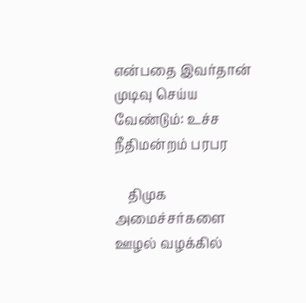என்பதை இவர்தான் முடிவு செய்ய வேண்டும்: உச்ச நீதிமன்றம் பரபர

    திமுக அமைச்சர்களை ஊழல் வழக்கில்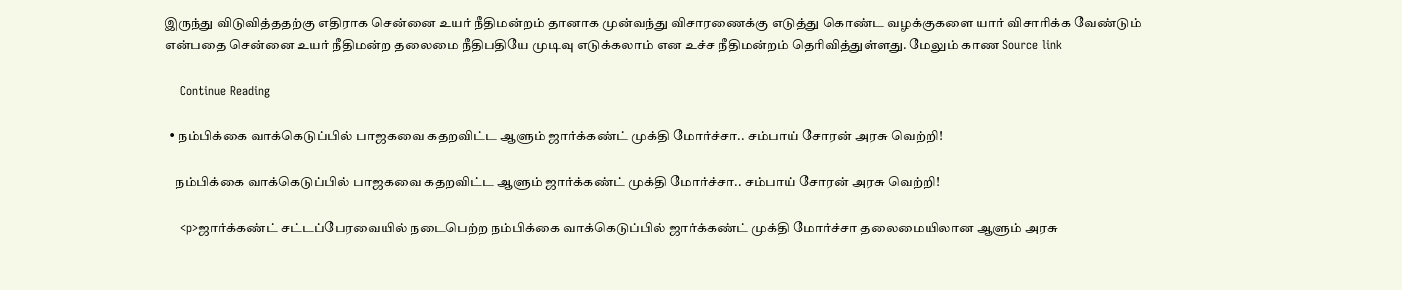இருந்து விடுவித்ததற்கு எதிராக சென்னை உயர் நீதிமன்றம் தானாக முன்வந்து விசாரணைக்கு எடுத்து கொண்ட வழக்குகளை யார் விசாரிக்க வேண்டும் என்பதை சென்னை உயர் நீதிமன்ற தலைமை நீதிபதியே முடிவு எடுக்கலாம் என உச்ச நீதிமன்றம் தெரிவித்துள்ளது. மேலும் காண Source link

    Continue Reading

  • நம்பிக்கை வாக்கெடுப்பில் பாஜகவை கதறவிட்ட ஆளும் ஜார்க்கண்ட் முக்தி மோர்ச்சா.. சம்பாய் சோரன் அரசு வெற்றி!

    நம்பிக்கை வாக்கெடுப்பில் பாஜகவை கதறவிட்ட ஆளும் ஜார்க்கண்ட் முக்தி மோர்ச்சா.. சம்பாய் சோரன் அரசு வெற்றி!

    <p>ஜார்க்கண்ட் சட்டப்பேரவையில் நடைபெற்ற நம்பிக்கை வாக்கெடுப்பில் ஜார்க்கண்ட் முக்தி மோர்ச்சா தலைமையிலான ஆளும் அரசு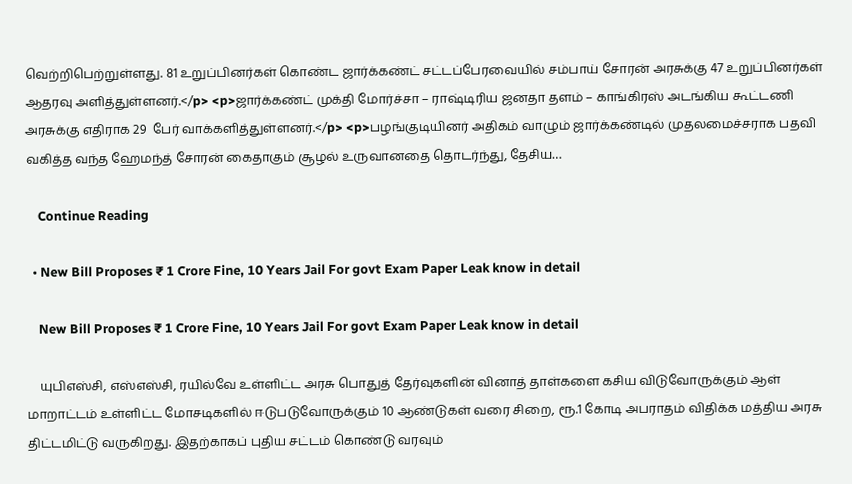வெற்றிபெற்றுள்ளது. 81 உறுப்பினர்கள் கொண்ட ஜார்க்கண்ட் சட்டப்பேரவையில் சம்பாய் சோரன் அரசுக்கு 47 உறுப்பினர்கள் ஆதரவு அளித்துள்ளனர்.</p> <p>ஜார்க்கண்ட் முக்தி மோர்ச்சா – ராஷ்டிரிய ஜனதா தளம் – காங்கிரஸ் அடங்கிய கூட்டணி அரசுக்கு எதிராக 29  பேர் வாக்களித்துள்ளனர்.</p> <p>பழங்குடியினர் அதிகம் வாழும் ஜார்க்கண்டில் முதலமைச்சராக பதவி வகித்த வந்த ஹேமந்த் சோரன் கைதாகும் சூழல் உருவானதை தொடர்ந்து, தேசிய…

    Continue Reading

  • New Bill Proposes ₹ 1 Crore Fine, 10 Years Jail For govt Exam Paper Leak know in detail

    New Bill Proposes ₹ 1 Crore Fine, 10 Years Jail For govt Exam Paper Leak know in detail

    யுபிஎஸ்சி, எஸ்எஸ்சி, ரயில்வே உள்ளிட்ட அரசு பொதுத் தேர்வுகளின் வினாத் தாள்களை கசிய விடுவோருக்கும் ஆள் மாறாட்டம் உள்ளிட்ட மோசடிகளில் ஈடுபடுவோருக்கும் 10 ஆண்டுகள் வரை சிறை, ரூ.1 கோடி அபராதம் விதிக்க மத்திய அரசு திட்டமிட்டு வருகிறது. இதற்காகப் புதிய சட்டம் கொண்டு வரவும்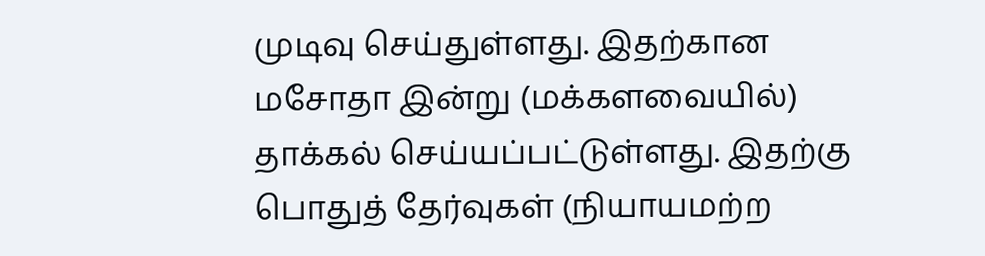முடிவு செய்துள்ளது. இதற்கான மசோதா இன்று (மக்களவையில்) தாக்கல் செய்யப்பட்டுள்ளது. இதற்கு பொதுத் தேர்வுகள் (நியாயமற்ற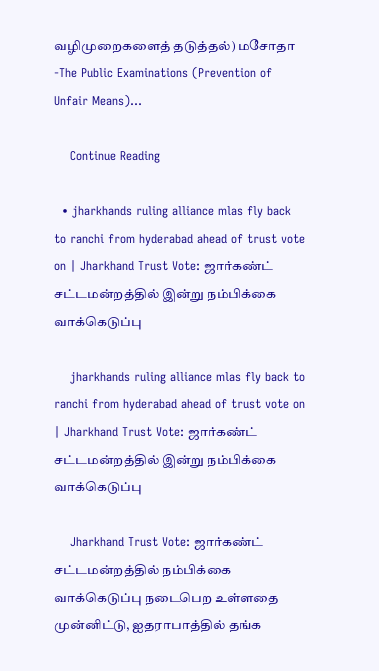வழிமுறைகளைத் தடுத்தல்) மசோதா -The Public Examinations (Prevention of Unfair Means)…

    Continue Reading

  • jharkhands ruling alliance mlas fly back to ranchi from hyderabad ahead of trust vote on | Jharkhand Trust Vote: ஜார்கண்ட் சட்டமன்றத்தில் இன்று நம்பிக்கை வாக்கெடுப்பு

    jharkhands ruling alliance mlas fly back to ranchi from hyderabad ahead of trust vote on | Jharkhand Trust Vote: ஜார்கண்ட் சட்டமன்றத்தில் இன்று நம்பிக்கை வாக்கெடுப்பு

    Jharkhand Trust Vote: ஜார்கண்ட் சட்டமன்றத்தில் நம்பிக்கை வாக்கெடுப்பு நடைபெற உள்ளதை முன்னிட்டு, ஐதராபாத்தில் தங்க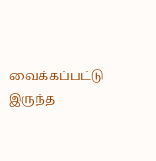வைக்கப்பட்டு இருந்த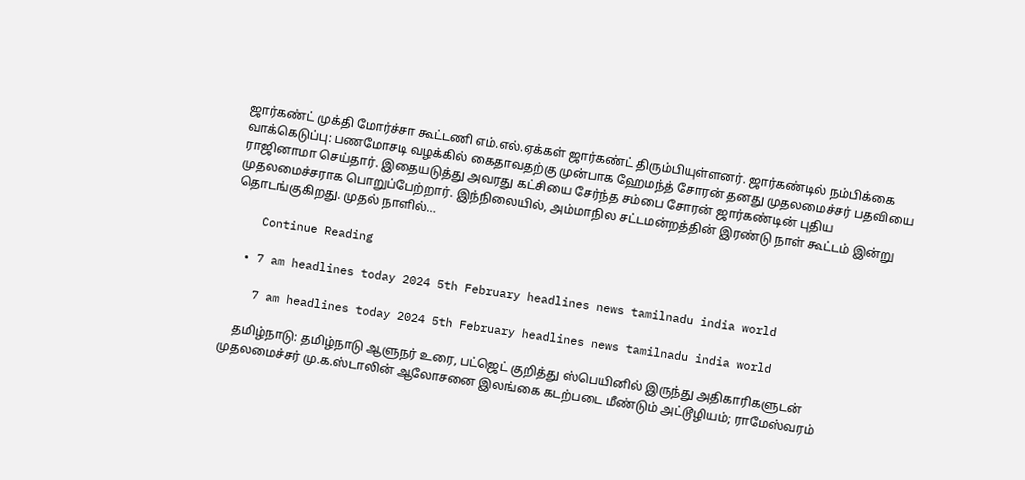ஜார்கண்ட் முக்தி மோர்ச்சா கூட்டணி எம்.எல்.ஏக்கள் ஜார்கண்ட் திரும்பியுள்ளனர். ஜார்கண்டில் நம்பிக்கை வாக்கெடுப்பு: பணமோசடி வழக்கில் கைதாவதற்கு முன்பாக ஹேமந்த் சோரன் தனது முதலமைச்சர் பதவியை ராஜினாமா செய்தார். இதையடுத்து அவரது கட்சியை சேர்ந்த சம்பை சோரன் ஜார்கண்டின் புதிய முதலமைச்சராக பொறுப்பேற்றார். இந்நிலையில், அம்மாநில சட்டமன்றத்தின் இரண்டு நாள் கூட்டம் இன்று தொடங்குகிறது. முதல் நாளில்…

    Continue Reading

  • 7 am headlines today 2024 5th February headlines news tamilnadu india world

    7 am headlines today 2024 5th February headlines news tamilnadu india world

    தமிழ்நாடு: தமிழ்நாடு ஆளுநர் உரை, பட்ஜெட் குறித்து ஸ்பெயினில் இருந்து அதிகாரிகளுடன் முதலமைச்சர் மு.க.ஸ்டாலின் ஆலோசனை இலங்கை கடற்படை மீண்டும் அட்டூழியம்; ராமேஸ்வரம்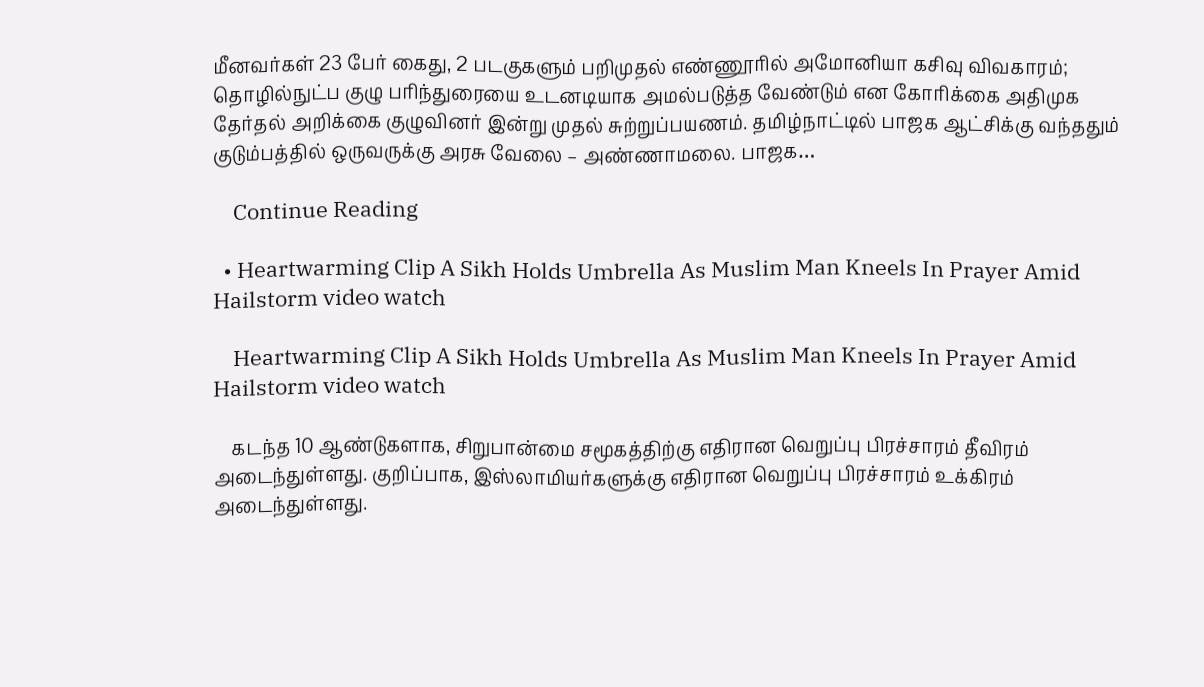மீனவர்கள் 23 பேர் கைது, 2 படகுகளும் பறிமுதல் எண்ணூரில் அமோனியா கசிவு விவகாரம்; தொழில்நுட்ப குழு பரிந்துரையை உடனடியாக அமல்படுத்த வேண்டும் என கோரிக்கை அதிமுக தேர்தல் அறிக்கை குழுவினர் இன்று முதல் சுற்றுப்பயணம். தமிழ்நாட்டில் பாஜக ஆட்சிக்கு வந்ததும் குடும்பத்தில் ஒருவருக்கு அரசு வேலை – அண்ணாமலை. பாஜக…

    Continue Reading

  • Heartwarming Clip A Sikh Holds Umbrella As Muslim Man Kneels In Prayer Amid Hailstorm video watch

    Heartwarming Clip A Sikh Holds Umbrella As Muslim Man Kneels In Prayer Amid Hailstorm video watch

    கடந்த 10 ஆண்டுகளாக, சிறுபான்மை சமூகத்திற்கு எதிரான வெறுப்பு பிரச்சாரம் தீவிரம் அடைந்துள்ளது. குறிப்பாக, இஸ்லாமியர்களுக்கு எதிரான வெறுப்பு பிரச்சாரம் உக்கிரம் அடைந்துள்ளது.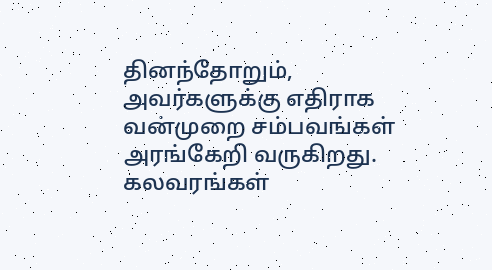தினந்தோறும், அவர்களுக்கு எதிராக வன்முறை சம்பவங்கள் அரங்கேறி வருகிறது. கலவரங்கள்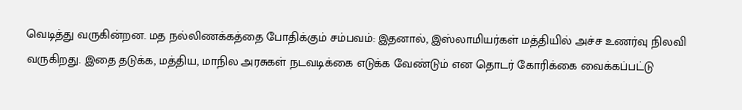வெடித்து வருகின்றன. மத நல்லிணக்கத்தை போதிக்கும் சம்பவம்: இதனால், இஸ்லாமியர்கள் மத்தியில் அச்ச உணர்வு நிலவி வருகிறது. இதை தடுக்க, மத்திய, மாநில அரசுகள் நடவடிக்கை எடுக்க வேண்டும் என தொடர் கோரிக்கை வைக்கப்பட்டு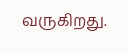வருகிறது.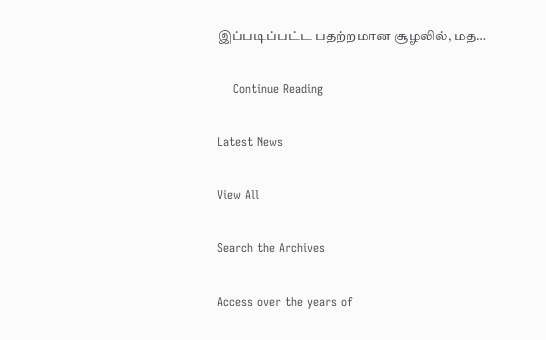இப்படிப்பட்ட பதற்றமான சூழலில், மத…

    Continue Reading

Latest News

View All

Search the Archives

Access over the years of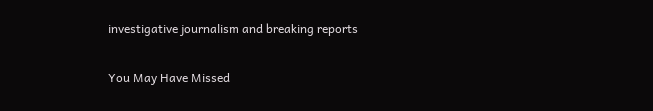investigative journalism and breaking reports

You May Have Missed